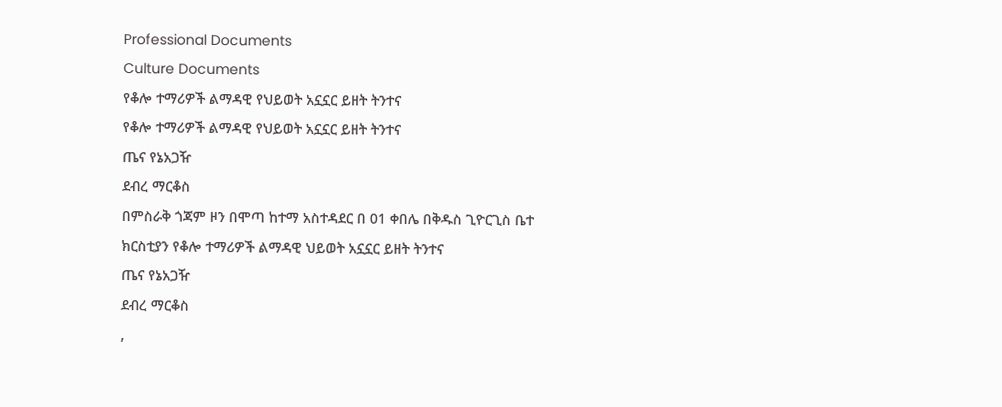Professional Documents
Culture Documents
የቆሎ ተማሪዎች ልማዳዊ የህይወት አኗኗር ይዘት ትንተና
የቆሎ ተማሪዎች ልማዳዊ የህይወት አኗኗር ይዘት ትንተና
ጤና የኔአጋዥ
ደብረ ማርቆስ
በምስራቅ ጎጃም ዞን በሞጣ ከተማ አስተዳደር በ 01 ቀበሌ በቅዱስ ጊዮርጊስ ቤተ
ክርስቲያን የቆሎ ተማሪዎች ልማዳዊ ህይወት አኗኗር ይዘት ትንተና
ጤና የኔአጋዥ
ደብረ ማርቆስ
,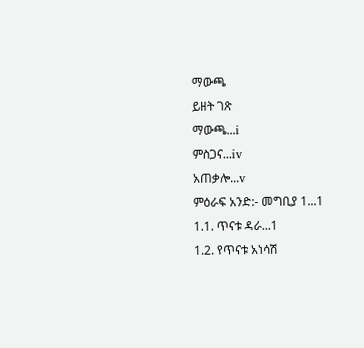ማውጫ
ይዘት ገጽ
ማውጫ...i
ምስጋና...iv
አጠቃሎ...v
ምዕራፍ አንድ:- መግቢያ 1...1
1.1. ጥናቱ ዳራ...1
1.2. የጥናቱ አነሳሽ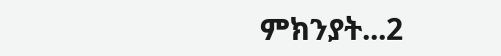ምክንያት...2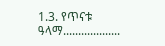1.3. የጥናቱ ዓላማ...................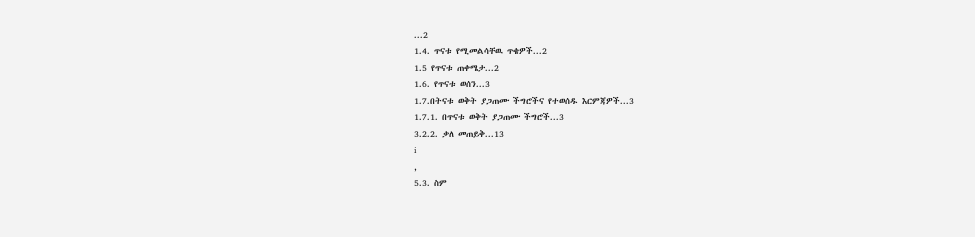...2
1.4. ጥናቱ የሚመልሳቸዉ ጥቄዎች...2
1.5 የጥናቱ ጠቀሜታ...2
1.6. የጥናቱ ወሰን...3
1.7.በትናቱ ወቅት ያጋጠሙ ችግሮችና የተወሰዱ እርምጃዎች...3
1.7.1. በጥናቱ ወቅት ያጋጠሙ ችግሮች...3
3.2.2. ቃለ መጠይቅ...13
i
,
5.3. ስም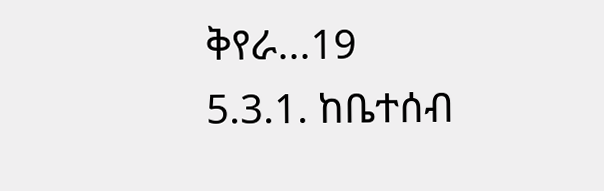ቅየራ...19
5.3.1. ከቤተሰብ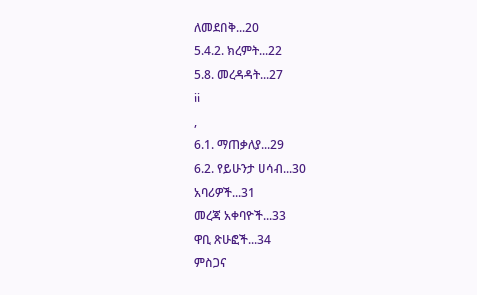ለመደበቅ...20
5.4.2. ክረምት...22
5.8. መረዳዳት...27
ii
,
6.1. ማጠቃለያ...29
6.2. የይሁንታ ሀሳብ...30
አባሪዎች...31
መረጃ አቀባዮች...33
ዋቢ ጽሁፎች...34
ምስጋና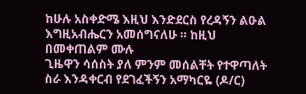ከሁሉ አስቀድሜ እዚህ እንድደርስ የረዳኝን ልዑል እግዚአብሔርን አመሰግናለሁ ። ከዚህ በመቀጠልም ሙሉ
ጊዜዋን ሳሰስት ያለ ምንም መሰልቸት የተዋጣለት ስራ እንዳቀርብ የደገፈችኝን አማካርዬ (ዶ/ር)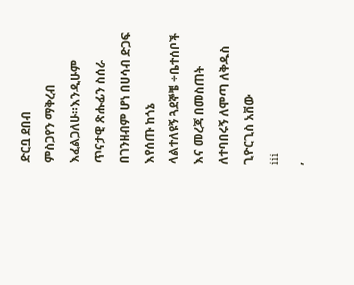ድርቧ ደበብ
ምስጋየን ማቅረብ እፈልጋለሁ።እንዲሁም ጥናታዊ ጽሑፊን ስሰራ በገንዘብም ሆነ በሀሳብ ድጋፍ እየሰጡ ከጎኔ
ላልተለዩኝ ጓደኞቼ ÷ቤተሰቦች እና መረጃ በመስጠት ለተባበሩኝ ለሞጣ ለቅዱስ ጊዮርጊስ አቨው
iii
,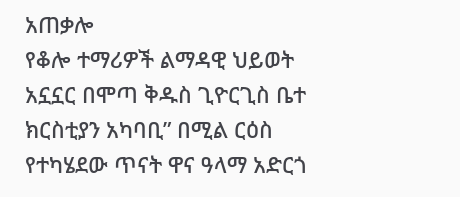አጠቃሎ
የቆሎ ተማሪዎች ልማዳዊ ህይወት አኗኗር በሞጣ ቅዱስ ጊዮርጊስ ቤተ ክርስቲያን አካባቢ” በሚል ርዕስ
የተካሄደው ጥናት ዋና ዓላማ አድርጎ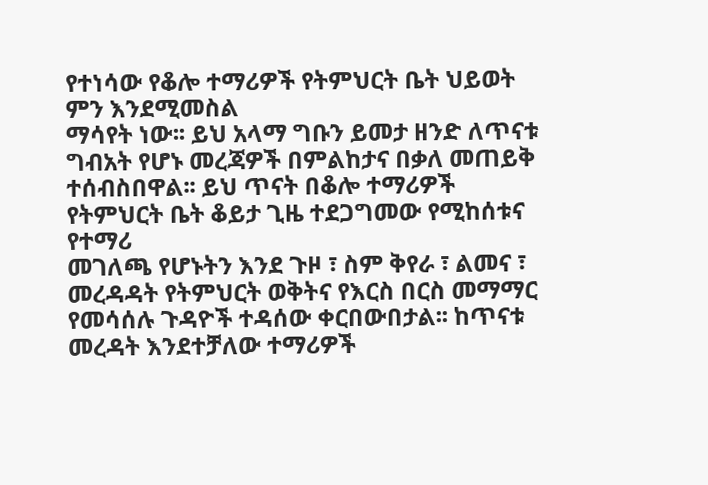የተነሳው የቆሎ ተማሪዎች የትምህርት ቤት ህይወት ምን እንደሚመስል
ማሳየት ነው፡፡ ይህ አላማ ግቡን ይመታ ዘንድ ለጥናቱ ግብአት የሆኑ መረጃዎች በምልከታና በቃለ መጠይቅ
ተሰብስበዋል፡፡ ይህ ጥናት በቆሎ ተማሪዎች የትምህርት ቤት ቆይታ ጊዜ ተደጋግመው የሚከሰቱና የተማሪ
መገለጫ የሆኑትን እንደ ጉዞ ፣ ስም ቅየራ ፣ ልመና ፣ መረዳዳት የትምህርት ወቅትና የእርስ በርስ መማማር
የመሳሰሉ ጉዳዮች ተዳሰው ቀርበውበታል፡፡ ከጥናቱ መረዳት እንደተቻለው ተማሪዎች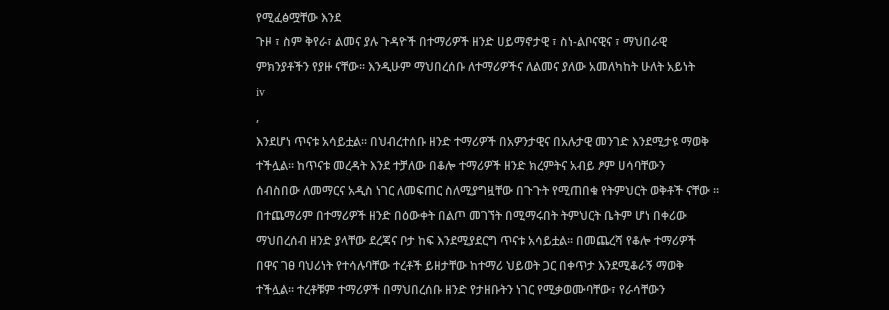የሚፈፅሟቸው እንደ
ጉዞ ፣ ስም ቅየራ፣ ልመና ያሉ ጉዳዮች በተማሪዎች ዘንድ ሀይማኖታዊ ፣ ስነ-ልቦናዊና ፣ ማህበራዊ
ምክንያቶችን የያዙ ናቸው፡፡ እንዲሁም ማህበረሰቡ ለተማሪዎችና ለልመና ያለው አመለካከት ሁለት አይነት
iv
,
እንደሆነ ጥናቱ አሳይቷል፡፡ በህብረተሰቡ ዘንድ ተማሪዎች በአዎንታዊና በአሉታዊ መንገድ እንደሚታዩ ማወቅ
ተችሏል፡፡ ከጥናቱ መረዳት እንደ ተቻለው በቆሎ ተማሪዎች ዘንድ ክረምትና አብይ ፆም ሀሳባቸውን
ሰብስበው ለመማርና አዲስ ነገር ለመፍጠር ስለሚያግዟቸው በጉጉት የሚጠበቁ የትምህርት ወቅቶች ናቸው ፡፡
በተጨማሪም በተማሪዎች ዘንድ በዕውቀት በልጦ መገኘት በሚማሩበት ትምህርት ቤትም ሆነ በቀሪው
ማህበረሰብ ዘንድ ያላቸው ደረጃና ቦታ ከፍ እንደሚያደርግ ጥናቱ አሳይቷል፡፡ በመጨረሻ የቆሎ ተማሪዎች
በዋና ገፀ ባህሪነት የተሳሉባቸው ተረቶች ይዘታቸው ከተማሪ ህይወት ጋር በቀጥታ እንደሚቆራኝ ማወቅ
ተችሏል፡፡ ተረቶቹም ተማሪዎች በማህበረሰቡ ዘንድ የታዘቡትን ነገር የሚቃወሙባቸው፣ የራሳቸውን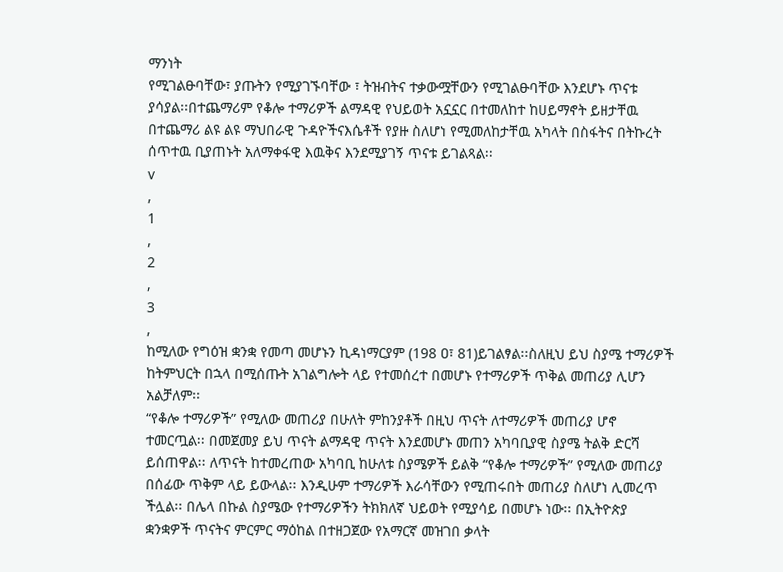ማንነት
የሚገልፁባቸው፣ ያጡትን የሚያገኙባቸው ፣ ትዝብትና ተቃውሟቸውን የሚገልፁባቸው እንደሆኑ ጥናቱ
ያሳያል፡፡በተጨማሪም የቆሎ ተማሪዎች ልማዳዊ የህይወት አኗኗር በተመለከተ ከሀይማኖት ይዘታቸዉ
በተጨማሪ ልዩ ልዩ ማህበራዊ ጉዳዮችናእሴቶች የያዙ ስለሆነ የሚመለከታቸዉ አካላት በስፋትና በትኩረት
ሰጥተዉ ቢያጠኑት አለማቀፋዊ እዉቅና እንደሚያገኝ ጥናቱ ይገልጻል፡፡
v
,
1
,
2
,
3
,
ከሚለው የግዕዝ ቋንቋ የመጣ መሆኑን ኪዳነማርያም (198 ዐ፣ 81)ይገልፃል፡፡ስለዚህ ይህ ስያሜ ተማሪዎች
ከትምህርት በኋላ በሚሰጡት አገልግሎት ላይ የተመሰረተ በመሆኑ የተማሪዎች ጥቅል መጠሪያ ሊሆን
አልቻለም፡፡
“የቆሎ ተማሪዎች” የሚለው መጠሪያ በሁለት ምከንያቶች በዚህ ጥናት ለተማሪዎች መጠሪያ ሆኖ
ተመርጧል፡፡ በመጀመያ ይህ ጥናት ልማዳዊ ጥናት እንደመሆኑ መጠን አካባቢያዊ ስያሜ ትልቅ ድርሻ
ይሰጠዋል፡፡ ለጥናት ከተመረጠው አካባቢ ከሁለቱ ስያሜዎች ይልቅ “የቆሎ ተማሪዎች” የሚለው መጠሪያ
በሰፊው ጥቅም ላይ ይውላል፡፡ እንዲሁም ተማሪዎች እራሳቸውን የሚጠሩበት መጠሪያ ስለሆነ ሊመረጥ
ችሏል፡፡ በሌላ በኩል ስያሜው የተማሪዎችን ትክክለኛ ህይወት የሚያሳይ በመሆኑ ነው፡፡ በኢትዮጵያ
ቋንቋዎች ጥናትና ምርምር ማዕከል በተዘጋጀው የአማርኛ መዝገበ ቃላት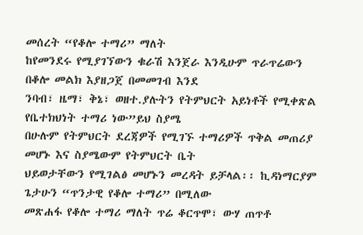መሰረት “የቆሎ ተማሪ” ማለት
ከየመንደሩ የሚያገኘውን ቁራሽ እንጀራ እንዲሁም ጥራጥሬውን በቆሎ መልክ እያዘጋጀ በመመገብ እንደ
ንባብ፣ ዜማ፣ ቅኔ፣ ወዘተ.ያሉትን የትምህርት አይነቶች የሚቀጽል የቤተክህነት ተማሪ ነው”ይህ ስያሜ
በሁሉም የትምህርት ደረጃዎች የሚገኙ ተማሪዎች ጥቅል መጠሪያ መሆኑ እና ስያሜውም የትምህርት ቤት
ህይወታቸውን የሚገልፅ መሆኑን መረዳት ይቻላል፡፡ ኪዳነማርያም ጌታሁን “ጥንታዊ የቆሎ ተማሪ” በሚለው
መጽሐፋ የቆሎ ተማሪ ማለት ጥሬ ቆርጥሞ፣ ውሃ ጠጥቶ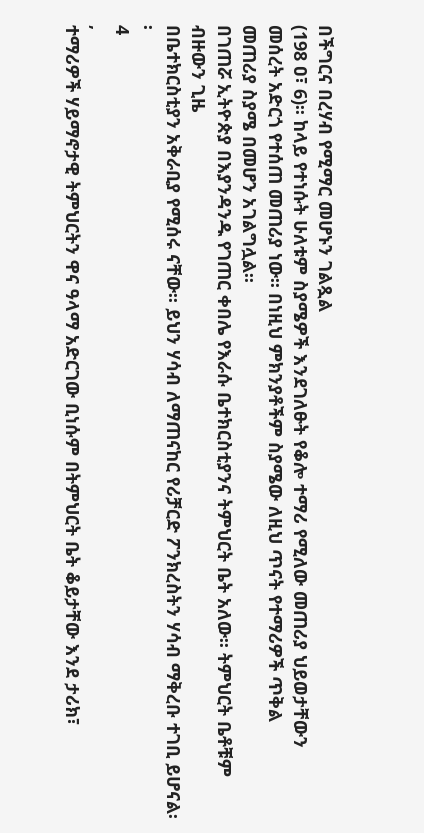በችግርና በረሃብ የሚማር መሆኑን ገልጿል
(198 ዐ፣ 6)፡፡ ከላይ የተነሱት ሁለቱም ስያሜዎች እንደገለፁት የቆሎ ተማሪ የሚለው መጠሪያ ህይወታቸውን
መሰረት አድርጎ የተሰጠ መጠሪያ ነው፡፡ በነዚህ ምክንያቶችም ስያሜው ለዚህ ጥናት የተማሪዎች ጥቅል
መጠሪያ ስያሜ በመሆን አገልግሏል፡፡
በገጠሯ ኢትዮጵያ በእያንዳንዱ የገጠር ቀበሌ የእራሱ ቤተክርስቲያንና ትምህርት ቤት አለው፡፡ ትምህርት ቤቶቹም ብዙውን ጊዜ
በቤተክርስቲያን አቅራቢያ የሚሰሩ ናቸው፡፡ ይህን ሃሳብ ለማጠናከር የሪቻርድ ፖንክረስትን ሃሳብ ማቅረቡ ተገቢ ይሆናል፡፡
4
,
ተማሪዎች ሃይማኖታዊ ትምህርትን ዋና ዓላማ አድርገው ቢነሱም በትምህርት ቤት ቆይታቸው እንደ ታሪክ፣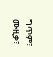ግጥም፣ ሙዚቃ፣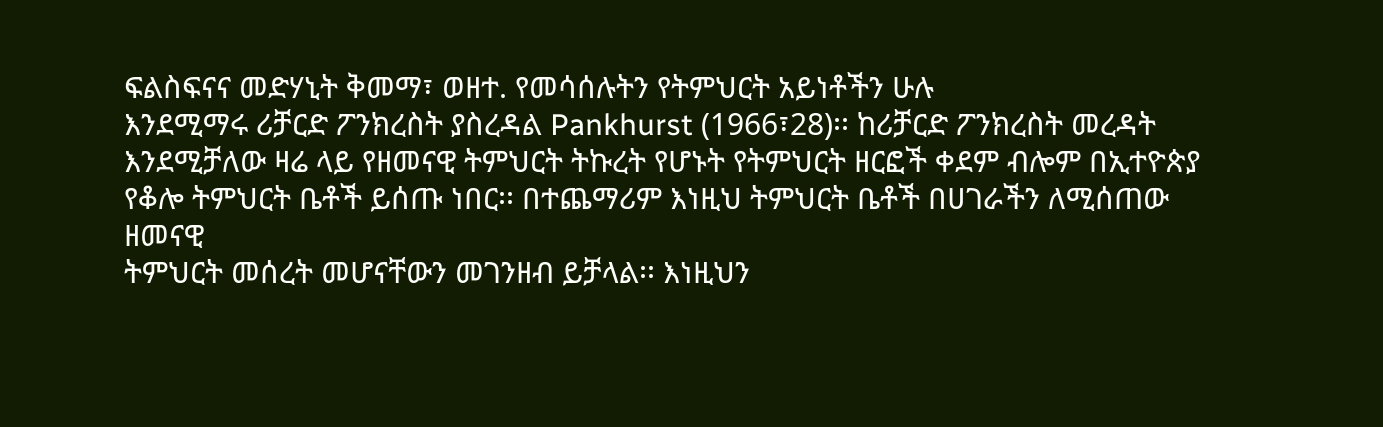ፍልስፍናና መድሃኒት ቅመማ፣ ወዘተ. የመሳሰሉትን የትምህርት አይነቶችን ሁሉ
እንደሚማሩ ሪቻርድ ፖንክረስት ያስረዳል Pankhurst (1966፣28)፡፡ ከሪቻርድ ፖንክረስት መረዳት
እንደሚቻለው ዛሬ ላይ የዘመናዊ ትምህርት ትኩረት የሆኑት የትምህርት ዘርፎች ቀደም ብሎም በኢተዮጵያ
የቆሎ ትምህርት ቤቶች ይሰጡ ነበር፡፡ በተጨማሪም እነዚህ ትምህርት ቤቶች በሀገራችን ለሚሰጠው ዘመናዊ
ትምህርት መሰረት መሆናቸውን መገንዘብ ይቻላል፡፡ እነዚህን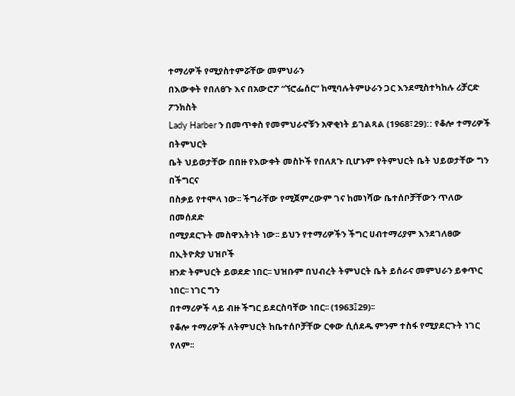ተማሪዎች የሚያስተምሯቸው መምህራን
በእውቀት የበለፀጉ እና በአውሮፖ “ኘሮፌሰር” ከሚባሉትምሁራን ጋር እንደሚስተካከሉ ሪቻርድ ፖንክስት
Lady Harber ን በመጥቀስ የመምህራኖቹን አዋቂነት ይገልጻል (1968፣29):: የቆሎ ተማሪዎች በትምህርት
ቤት ህይወታቸው በበዙ የእውቀት መስኮች የበለጸጉ ቢሆኑም የትምህርት ቤት ህይወታቸው ግን በችግርና
በስቃይ የተሞላ ነው፡፡ ችግራቸው የሚጀምረውም ገና ከመነሻው ቤተሰቦቻቸውን ጥለው በመሰደድ
በሚያደርጉት መስዋእትነት ነው፡፡ ይህን የተማሪዎችን ችግር ሀብተማሪያም እንደገለፀው በኢትዮጵያ ህዝቦች
ዘንድ ትምህርት ይወደድ ነበር፡፡ ህዝቡም በህብረት ትምህርት ቤት ይሰራና መምህራን ይቀጥር ነበር፡፡ ነገር ግን
በተማሪዎች ላይ ብዙ ችግር ይደርስባቸው ነበር፡፡ (1963፤29)፡፡
የቆሎ ተማሪዎች ለትምህርት ከቤተሰቦቻቸው ርቀው ሲሰደዱ ምንም ተስፋ የሚያደርጉት ነገር የለም፡፡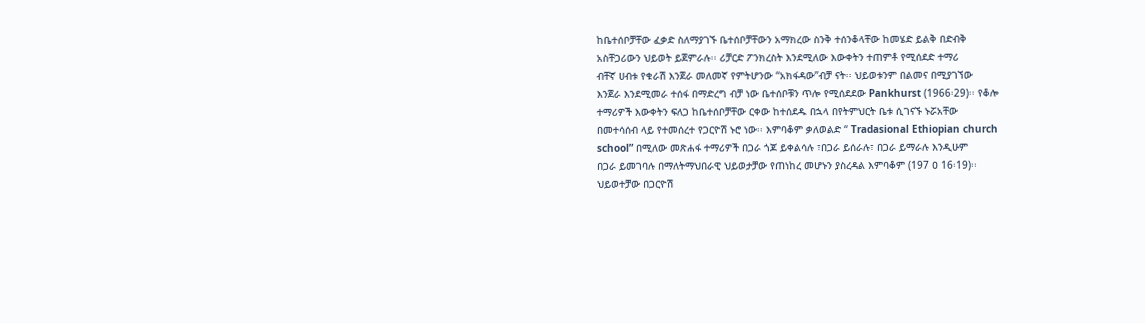ከቤተሰቦቻቸው ፈቃድ ስለማያገኙ ቤተሰቦቻቸውን አማክረው ስንቅ ተሰንቆላቸው ከመሄድ ይልቅ በድብቅ
አስቸጋሪውን ህይወት ይጀምራሉ፡፡ ሪቻርድ ፖንክረስት እንደሚለው እውቀትን ተጠምቶ የሚሰደድ ተማሪ
ብቸኛ ሀብቱ የቁራሽ እንጀራ መለመኛ የምትሆንው “አክፋዳው”ብቻ ናት፡፡ ህይወቱንም በልመና በሚያገኘው
እንጀራ እንደሚመራ ተሰፋ በማድረግ ብቻ ነው ቤተሰቦቹን ጥሎ የሚሰደደው Pankhurst (1966፡29)፡፡ የቆሎ
ተማሪዎች እውቀትን ፍለጋ ከቤተሰቦቻቸው ርቀው ከተሰደዱ በኋላ በየትምህርት ቤቱ ሲገናኙ ኑሯአቸው
በመተሳሰብ ላይ የተመሰረተ የጋርዮሽ ኑሮ ነው፡፡ እምባቆም ቃለወልድ “ Tradasional Ethiopian church
school” በሚለው መጽሐፋ ተማሪዎች በጋራ ጎጆ ይቀልሳሉ ፣በጋራ ይሰራሉ፣ በጋራ ይማራሉ እንዲሁም
በጋራ ይመገባሉ በማለትማህበራዊ ህይወታቻው የጠነከረ መሆኑን ያስረዳል እምባቆም (197 ዐ 16፡19)፡፡
ህይወተቻው በጋርዮሽ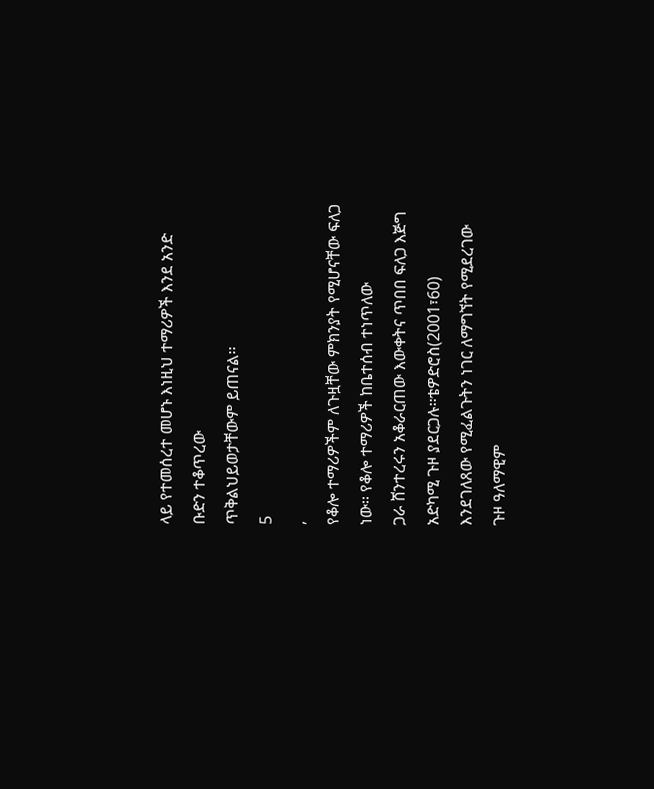ላይ የተመሰረተ መሆኑ እነዚህ ተማሪዎች እንደ አንድ ቡድን ተቆጥረው
ጥቅልህይወታቸውም ይጠናል፡፡
5
,
የቆሎ ተማሪዎችም ለጉዟቸው ምክንያት የሚሆናቸው ፍለጋ ነው፡፡ የቆሎ ተማሪዎች ከቤተሰብ ተነጥለው
ጋራ ሸንተረሩን አቆራርጠው እውቀትና ጥበበ ፍለጋ እጅግ አድካሚ ጉዞ ያደርጋሉ፡፡ቴዎድሮስ(2001፣60)
እንደገለጸው የሚፈልጉትን ነገር ለማግኘት የሚደረገው ጉዞ ዓለማዊም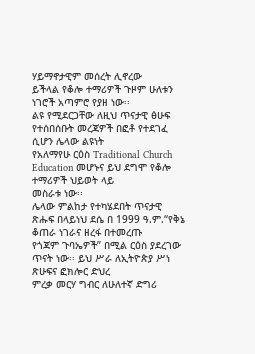ሃይማኖታዊም መሰረት ሊኖረው
ይችላል የቆሎ ተማሪዎች ጉዞም ሁለቱን ነገሮች አጣምሮ የያዘ ነው፡፡
ልዩ የሚደርጋቸው ለዚህ ጥናታዊ ፅሁፍ የተሰበሰቡት መረጃዎች በፎቶ የተደገፈ ሲሆን ሌላው ልዩነት
የአለማየሁ ርዕስ Traditional Church Education መሆኑና ይህ ደግሞ የቆሎ ተማሪዎች ህይወት ላይ
መስራቱ ነው፡፡
ሌላው ምልከታ የተካሄደበት ጥናታዊ ጽሑፍ በላይነህ ደሴ በ 1999 ዓ.ም.“የቅኔ ቆጠራ ነገራና ዘረፋ በተመረጡ
የጎጃም ጉባኤዎች” በሚል ርዕስ ያደረገው ጥናት ነው፡፡ ይህ ሥራ ለኢትዮጵያ ሥነ ጽሁፍና ፎክሎር ድህረ
ምረቃ መርሃ ግብር ለሁለተኛ ድግሪ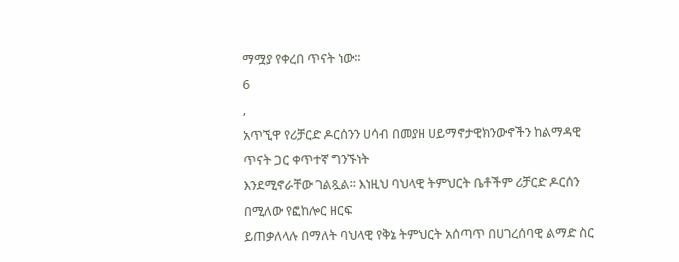ማሟያ የቀረበ ጥናት ነው፡፡
6
,
አጥኚዋ የሪቻርድ ዶርሰንን ሀሳብ በመያዘ ሀይማኖታዊክንውኖችን ከልማዳዊ ጥናት ጋር ቀጥተኛ ግንኙነት
እንደሚኖራቸው ገልጿል፡፡ እነዚህ ባህላዊ ትምህርት ቤቶችም ሪቻርድ ዶርሰን በሚለው የፎከሎር ዘርፍ
ይጠቃለላሉ በማለት ባህላዊ የቅኔ ትምህርት አሰጣጥ በሀገረሰባዊ ልማድ ስር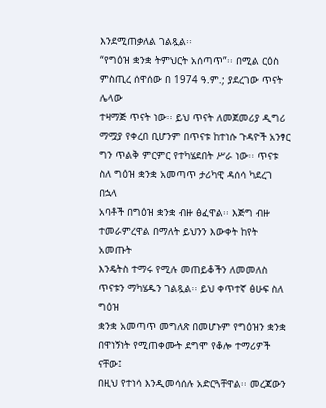እንደሚጠቃለል ገልጿል፡፡
“የግዕዝ ቋንቋ ትምህርት አሰጣጥ”፡፡ በሚል ርዕስ ምስጢረ ሰዋሰው በ 1974 ዓ.ም.; ያደረገው ጥናት ሌላው
ተዛማጅ ጥናት ነው፡፡ ይህ ጥናት ለመጀመሪያ ዲግሪ ማሟያ የቀረበ ቢሆንም በጥናቱ ከተነሱ ጉዳዮች አንፃር
ግን ጥልቅ ምርምር የተካሄደበት ሥራ ነው፡፡ ጥናቱ ስለ ግዕዝ ቋንቋ አመጣጥ ታሪካዊ ዳሰሳ ካደረገ በኋላ
አባቶች በግዕዝ ቋንቋ ብዙ ፅፈዋል፡፡ እጅግ ብዙ ተመራምረዋል በማለት ይህንን እውቀት ከየት አመጡት
እንዴትስ ተማሩ የሚሉ መጠይቆችን ለመመለስ ጥናቱን ማካሄዱን ገልጿል፡፡ ይህ ቀጥተኛ ፅሁፍ ስለ ግዕዝ
ቋንቋ አመጣጥ መግለጽ በመሆኑም የግዕዝን ቋንቋ በዋነኝነት የሚጠቀሙት ደግሞ የቆሎ ተማሪዎች ናቸው፤
በዚህ የተነሳ እንዲመሳሰሉ አድርጓቸዋል፡፡ መረጃውን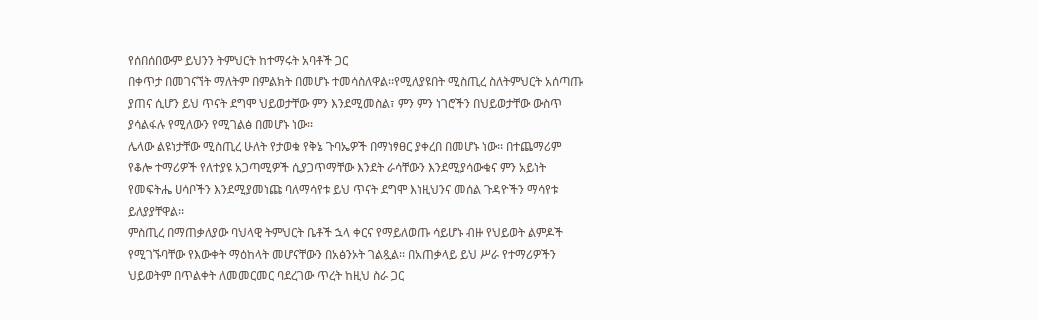የሰበሰበውም ይህንን ትምህርት ከተማሩት አባቶች ጋር
በቀጥታ በመገናኘት ማለትም በምልክት በመሆኑ ተመሳስለዋል፡፡የሚለያዩበት ሚስጢረ ስለትምህርት አሰጣጡ
ያጠና ሲሆን ይህ ጥናት ደግሞ ህይወታቸው ምን እንደሚመስል፣ ምን ምን ነገሮችን በህይወታቸው ውስጥ
ያሳልፋሉ የሚለውን የሚገልፅ በመሆኑ ነው፡፡
ሌላው ልዩነታቸው ሚስጢረ ሁለት የታወቁ የቅኔ ጉባኤዎች በማነፃፀር ያቀረበ በመሆኑ ነው፡፡ በተጨማሪም
የቆሎ ተማሪዎች የለተያዩ አጋጣሚዎች ሲያጋጥማቸው እንደት ራሳቸውን እንደሚያሳውቁና ምን አይነት
የመፍትሔ ሀሳቦችን እንደሚያመነጩ ባለማሳየቱ ይህ ጥናት ደግሞ እነዚህንና መሰል ጉዳዮችን ማሳየቱ
ይለያያቸዋል፡፡
ምስጢረ በማጠቃለያው ባህላዊ ትምህርት ቤቶች ኋላ ቀርና የማይለወጡ ሳይሆኑ ብዙ የህይወት ልምዶች
የሚገኙባቸው የእውቀት ማዕከላት መሆናቸውን በአፅንኦት ገልጿል፡፡ በአጠቃላይ ይህ ሥራ የተማሪዎችን
ህይወትም በጥልቀት ለመመርመር ባደረገው ጥረት ከዚህ ስራ ጋር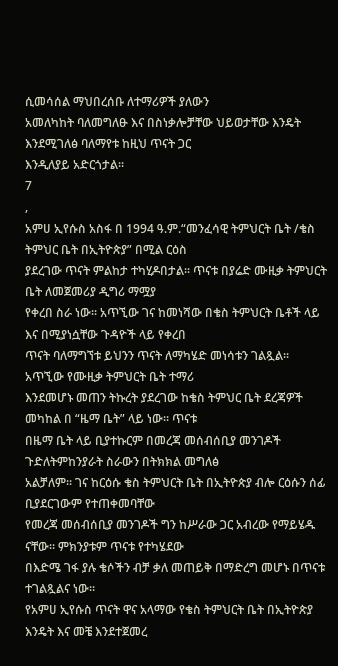ሲመሳሰል ማህበረሰቡ ለተማሪዎች ያለውን
አመለካከት ባለመግለፁ እና በስነቃሎቻቸው ህይወታቸው እንዴት እንደሚገለፅ ባለማየቱ ከዚህ ጥናት ጋር
እንዲለያይ አድርጎታል፡፡
7
,
አምሀ ኢየሱስ አስፋ በ 1994 ዓ.ም.“መንፈሳዊ ትምህርት ቤት /ቄስ ትምህር ቤት በኢትዮጵያ” በሚል ርዕስ
ያደረገው ጥናት ምልከታ ተካሂዶበታል፡፡ ጥናቱ በያሬድ ሙዚቃ ትምህርት ቤት ለመጀመሪያ ዲግሪ ማሟያ
የቀረበ ስራ ነው፡፡ አጥኚው ገና ከመነሻው በቄስ ትምህርት ቤቶች ላይ እና በሚያነሷቸው ጉዳዮች ላይ የቀረበ
ጥናት ባለማግኘቱ ይህንን ጥናት ለማካሄድ መነሳቱን ገልጿል፡፡ አጥኚው የሙዚቃ ትምህርት ቤት ተማሪ
እንደመሆኑ መጠን ትኩረት ያደረገው ከቄስ ትምህር ቤት ደረጃዎች መካከል በ “ዜማ ቤት” ላይ ነው፡፡ ጥናቱ
በዜማ ቤት ላይ ቢያተኩርም በመረጃ መሰብሰቢያ መንገዶች ጉድለትምከንያራት ስራውን በትክክል መግለፅ
አልቻለም፡፡ ገና ከርዕሱ ቄስ ትምህርት ቤት በኢትዮጵያ ብሎ ርዕሱን ሰፊ ቢያደርገውም የተጠቀመባቸው
የመረጃ መሰብሰቢያ መንገዶች ግን ከሥራው ጋር አብረው የማይሄዱ ናቸው፡፡ ምክንያቱም ጥናቱ የተካሄደው
በእድሜ ገፋ ያሉ ቄሶችን ብቻ ቃለ መጠይቅ በማድረግ መሆኑ በጥናቱ ተገልጿልና ነው፡፡
የአምሀ ኢየሱስ ጥናት ዋና አላማው የቄስ ትምህርት ቤት በኢትዮጵያ እንዴት እና መቼ እንደተጀመረ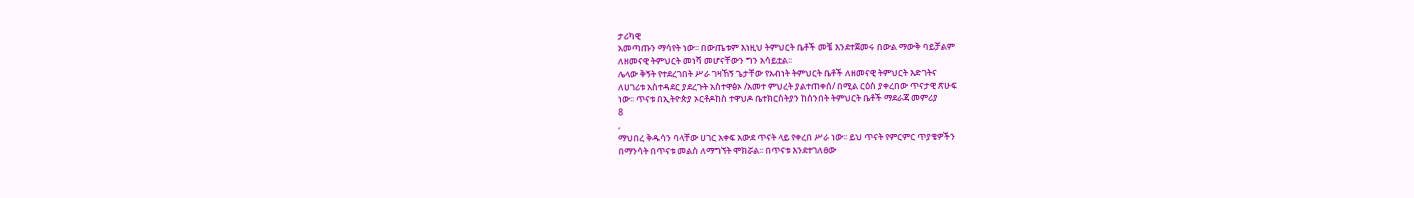ታሪካዊ
አመጣጡን ማሳየት ነው፡፡ በውጤቱም እነዚህ ትምህርት ቤቶች መቼ እንደተጀመሩ በውል ማውቅ ባይቻልም
ለዘመናዊ ትምህርት መነሻ መሆናቸውን ግን አሳይቷል፡፡
ሌላው ቅኝት የተደረገበት ሥራ ገዛኸኝ ጌታቸው የአብነት ትምህርት ቤቶች ለዘመናዊ ትምህርት እድገትና
ለሀገሪቱ አስተዳደር ያደረጉት አስተዋፅኦ /አመተ ምህረት ያልተጠቀሰ/ በሚል ርዕስ ያቀረበው ጥናታዊ ጽሁፍ
ነው፡፡ ጥናቱ በኢትዮጵያ ኦርቶዶከስ ተዋህዶ ቤተክርስትያን ከሰንበት ትምህርት ቤቶች ማደራጃ መምሪያ
8
,
ማህበረ ቅዱሳን ባላቸው ሀገር አቀፍ አውደ ጥናት ላይ የቀረበ ሥራ ነው፡፡ ይህ ጥናት የምርምር ጥያቄዎችን
በማንሳት በጥናቱ መልስ ለማግኘት ሞክሯል፡፡ በጥናቱ እንደተገለፀው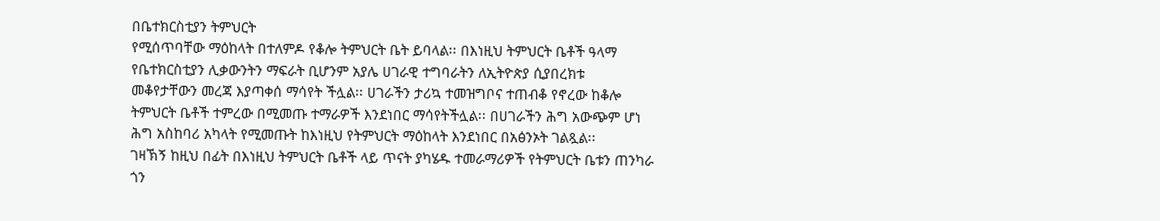በቤተክርስቲያን ትምህርት
የሚሰጥባቸው ማዕከላት በተለምዶ የቆሎ ትምህርት ቤት ይባላል፡፡ በእነዚህ ትምህርት ቤቶች ዓላማ
የቤተክርስቲያን ሊቃውንትን ማፍራት ቢሆንም አያሌ ሀገራዊ ተግባራትን ለኢትዮጵያ ሲያበረክቱ
መቆየታቸውን መረጃ እያጣቀሰ ማሳየት ችሏል፡፡ ሀገራችን ታሪኳ ተመዝግቦና ተጠብቆ የኖረው ከቆሎ
ትምህርት ቤቶች ተምረው በሚመጡ ተማራዎች እንደነበር ማሳየትችሏል፡፡ በሀገራችን ሕግ አውጭም ሆነ
ሕግ አስከባሪ አካላት የሚመጡት ከእነዚህ የትምህርት ማዕከላት እንደነበር በአፅንኦት ገልጿል፡፡
ገዛኽኝ ከዚህ በፊት በእነዚህ ትምህርት ቤቶች ላይ ጥናት ያካሄዱ ተመራማሪዎች የትምህርት ቤቱን ጠንካራ
ጎን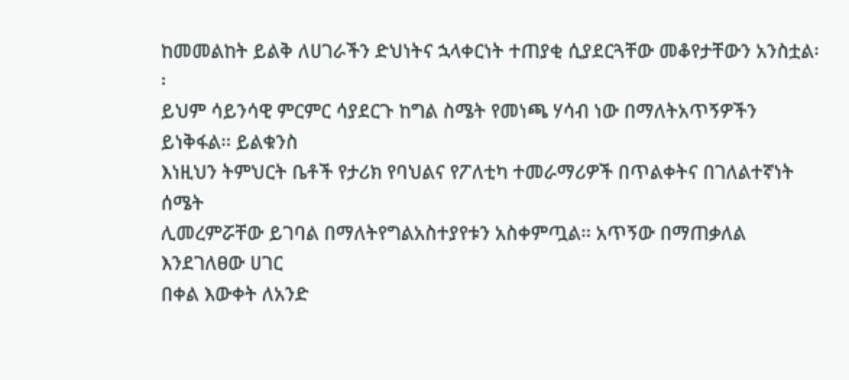ከመመልከት ይልቅ ለሀገራችን ድህነትና ኋላቀርነት ተጠያቂ ሲያደርጓቸው መቆየታቸውን አንስቷል፡፡
ይህም ሳይንሳዊ ምርምር ሳያደርጉ ከግል ስሜት የመነጫ ሃሳብ ነው በማለትአጥኝዎችን ይነቅፋል፡፡ ይልቁንስ
እነዚህን ትምህርት ቤቶች የታሪክ የባህልና የፖለቲካ ተመራማሪዎች በጥልቀትና በገለልተኛነት ሰሜት
ሊመረምሯቸው ይገባል በማለትየግልአስተያየቱን አስቀምጧል፡፡ አጥኝው በማጠቃለል እንደገለፀው ሀገር
በቀል እውቀት ለአንድ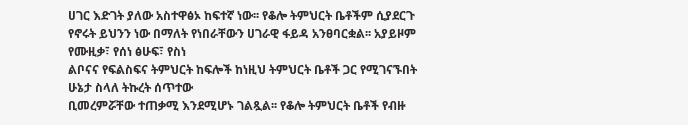ሀገር እድገት ያለው አስተዋፅኦ ከፍተኛ ነው፡፡ የቆሎ ትምህርት ቤቶችም ሲያደርጉ
የኖሩት ይህንን ነው በማለት የነበራቸውን ሀገራዊ ፋይዳ አንፀባርቋል፡፡ አያይዞም የሙዚቃ፣ የሰነ ፅሁፍ፣ የስነ
ልቦናና የፍልስፍና ትምህርት ከፍሎች ከነዚህ ትምህርት ቤቶች ጋር የሚገናኙበት ሁኔታ ስላለ ትኩረት ሰጥተው
ቢመረምሯቸው ተጠቃሚ እንደሚሆኑ ገልጿል፡፡ የቆሎ ትምህርት ቤቶች የብዙ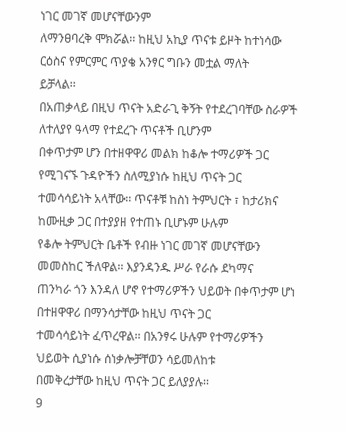ነገር መገኛ መሆናቸውንም
ለማንፀባረቅ ሞክሯል፡፡ ከዚህ አኪያ ጥናቱ ይዞት ከተነሳው ርዕስና የምርምር ጥያቄ አንፃር ግቡን መቷል ማለት
ይቻላል፡፡
በአጠቃላይ በዚህ ጥናት አድራጊ ቅኝት የተደረገባቸው ስራዎች ለተለያየ ዓላማ የተደረጉ ጥናቶች ቢሆንም
በቀጥታም ሆን በተዘዋዋሪ መልክ ከቆሎ ተማሪዎች ጋር የሚገናኙ ጉዳዮችን ስለሚያነሱ ከዚህ ጥናት ጋር
ተመሳሳይነት አላቸው፡፡ ጥናቶቹ ከስነ ትምህርት ፣ ከታሪክና ከሙዚቃ ጋር በተያያዘ የተጠኑ ቢሆኑም ሁሉም
የቆሎ ትምህርት ቤቶች የብዙ ነገር መገኛ መሆናቸውን መመስከር ችለዋል፡፡ እያንዳንዱ ሥራ የራሱ ደካማና
ጠንካራ ጎን እንዳለ ሆኖ የተማሪዎችን ህይወት በቀጥታም ሆነ በተዘዋዋሪ በማንሳታቸው ከዚህ ጥናት ጋር
ተመሳሳይነት ፈጥረዋል፡፡ በአንፃሩ ሁሉም የተማሪዎችን ህይወት ሲያነሱ ሰነቃሎቻቸወን ሳይመለከቱ
በመቅረታቸው ከዚህ ጥናት ጋር ይለያያሉ፡፡
9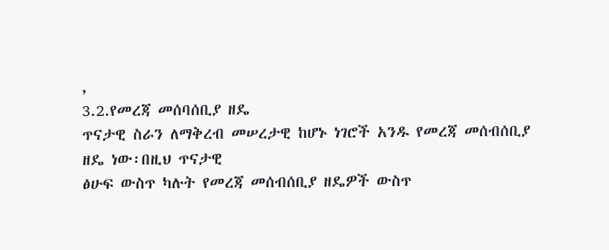,
3.2.የመረጃ መሰባሰቢያ ዘዴ
ጥናታዊ ስራን ለማቅረብ መሠረታዊ ከሆኑ ነገሮች አንዱ የመረጃ መሰብሰቢያ ዘዴ ነው፡በዚህ ጥናታዊ
ፅሁፍ ውስጥ ካሉት የመረጃ መሰብሰቢያ ዘዴዎች ውስጥ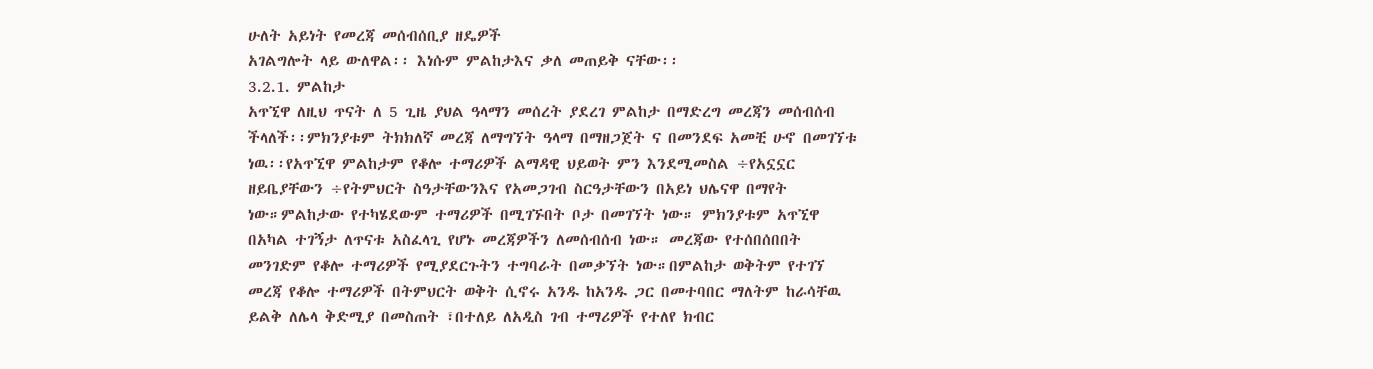ሁለት አይነት የመረጃ መሰብሰቢያ ዘዴዎች
አገልግሎት ላይ ውለዋል፡፡ እነሱም ምልከታእና ቃለ መጠይቅ ናቸው፡፡
3.2.1. ምልከታ
አጥኚዋ ለዚህ ጥናት ለ 5 ጊዜ ያህል ዓላማን መሰረት ያደረገ ምልከታ በማድረግ መረጃን መሰብሰብ
ችላለች፡፡ምክንያቱም ትክክለኛ መረጃ ለማግኘት ዓላማ በማዘጋጀት ና በመንደፍ አመቺ ሁኖ በመገኘቱ
ነዉ፡፡የአጥኚዋ ምልከታም የቆሎ ተማሪዎች ልማዳዊ ህይወት ምን እንደሚመስል ÷የአኗኗር
ዘይቤያቸውን ÷የትምህርት ስዓታቸውንእና የአመጋገብ ስርዓታቸውን በአይነ ህሌናዋ በማየት
ነው።ምልከታው የተካሄደውም ተማሪዎች በሚገኙበት ቦታ በመገኘት ነው። ምክንያቱም አጥኚዋ
በአካል ተገኝታ ለጥናቱ አስፈላጊ የሆኑ መረጃዎችን ለመሰብሰብ ነው። መረጃው የተሰበሰበበት
መንገድም የቆሎ ተማሪዎች የሚያደርጉትን ተግባራት በመቃኘት ነው።በምልከታ ወቅትም የተገኘ
መረጃ የቆሎ ተማሪዎች በትምህርት ወቅት ሲኖሩ አንዱ ከአንዱ ጋር በመተባበር ማለትም ከራሳቸዉ
ይልቅ ለሌላ ቅድሚያ በመስጠት ፣በተለይ ለአዲስ ገብ ተማሪዎች የተለየ ክብር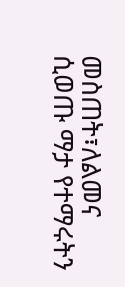መስጠት፣ለልመና
ሲወጡ ማታ የተማሩትን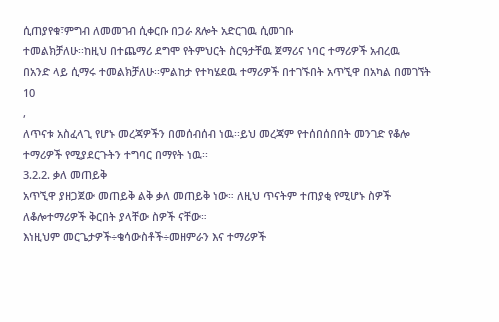ሲጠያየቁ፣ምግብ ለመመገብ ሲቀርቡ በጋራ ጸሎት አድርገዉ ሲመገቡ
ተመልክቻለሁ፡፡ከዚህ በተጨማሪ ደግሞ የትምህርት ስርዓታቸዉ ጀማሪና ነባር ተማሪዎች አብረዉ
በአንድ ላይ ሲማሩ ተመልክቻለሁ፡፡ምልከታ የተካሄደዉ ተማሪዎች በተገኙበት አጥኚዋ በአካል በመገኘት
10
,
ለጥናቱ አስፈላጊ የሆኑ መረጃዎችን በመሰብሰብ ነዉ፡፡ይህ መረጃም የተሰበሰበበት መንገድ የቆሎ
ተማሪዎች የሚያደርጉትን ተግባር በማየት ነዉ፡፡
3.2.2. ቃለ መጠይቅ
አጥኚዋ ያዘጋጀው መጠይቅ ልቅ ቃለ መጠይቅ ነው። ለዚህ ጥናትም ተጠያቂ የሚሆኑ ስዎች
ለቆሎተማሪዎች ቅርበት ያላቸው ስዎች ናቸው።
እነዚህም መርጌታዎች÷ቄሳውስቶች÷መዘምራን እና ተማሪዎች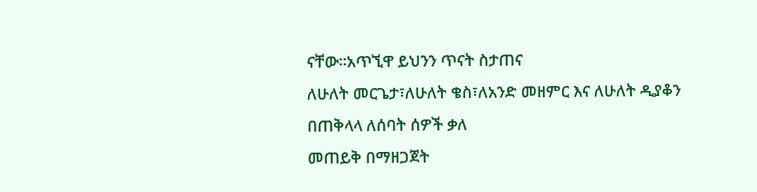ናቸው፡፡አጥኚዋ ይህንን ጥናት ስታጠና
ለሁለት መርጌታ፣ለሁለት ቄስ፣ለአንድ መዘምር እና ለሁለት ዲያቆን በጠቅላላ ለሰባት ሰዎች ቃለ
መጠይቅ በማዘጋጀት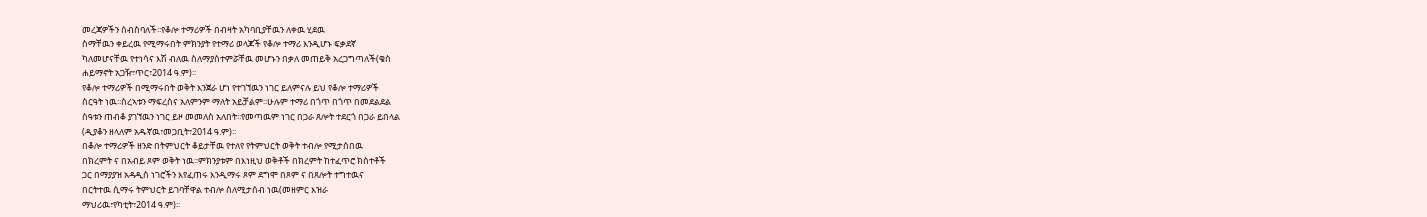መረጃዎችን ሰብስባለች፡፡የቆሎ ተማሪዎች በብዛት አካባቢያቸዉን ለቀዉ ሂደዉ
ስማቸዉን ቀይረዉ የሚማሩበት ምክንያት የተማሪ ወላጆች የቆሎ ተማሪ እንዲሆኑ ፍቃደኛ
ካለመሆናቸዉ የተነሳና እሽ ብለዉ ስለማያስተምሯቸዉ መሆኑን በቃለ መጠይቅ አረጋግጣለች(ቄስ
ሐይማኖት አጋዥ፣ጥር፣2014 ዓ.ም)፡፡
የቆሎ ተማሪዎች በሚማሩበት ወቅት እንጀራ ሆነ የተገኘዉን ነገር ይለምናሉ ይህ የቆሎ ተማሪዎች
ስርዓት ነዉ፡፡ስረኣቱን ማፍረስና አለምንም ማለት አይቻልም፡፡ሁሉም ተማሪ በጎጥ በጎጥ በመደልደል
ስዓቱን ጠብቆ ያገኘዉን ነገር ይዞ መመለስ አለበት፡፡የመጣዉም ነገር በጋራ ጸሎት ተደርጎ በጋራ ይበላል
(ዲያቆን ዘላለም አዱኛዉ፣መጋቢት፣2014 ዓ.ም)፡፡
በቆሎ ተማሪዎች ዘንድ በትምህርት ቆይታቸዉ የተለየ የትምህርት ወቅት ተብሎ የሚታሰበዉ
በክረምት ና በአብይ ጾም ወቅት ነዉ፡፡ምክንያቱም በእነዚህ ወቅቶች በክረምት ከተፈጥሮ ክስተቶች
ጋር በማያያዝ አዳዲስ ነገሮችን እየፈጠሩ እንዲማሩ ጾም ደግሞ በጾም ና በጸሎት ተግተዉና
በርትተዉ ሲማሩ ትምህርት ይገባቸዋል ተብሎ ስለሚታሰብ ነዉ(መዘምር እዝራ
ማህሪዉ፣የካቲት፣2014 ዓ.ም)፡፡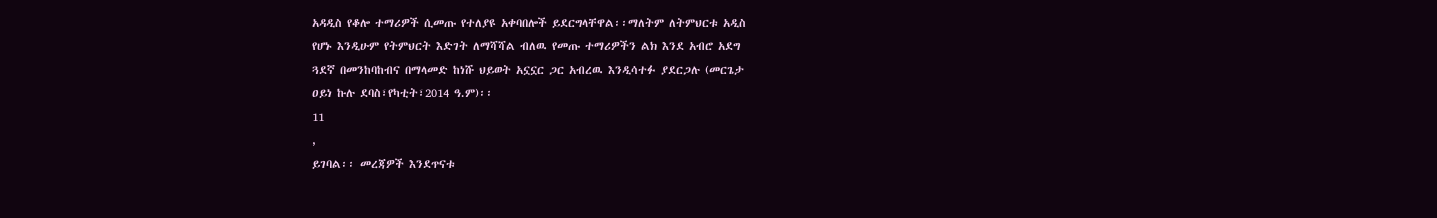አዳዲስ የቆሎ ተማሪዎች ሲመጡ የተለያዩ አቀባበሎች ይደርግላቸዋል፡፡ማለትም ለትምህርቱ አዲስ
የሆኑ እንዲሁም የትምህርት እድገት ለማሻሻል ብለዉ የመጡ ተማሪዎችን ልክ እንደ አብሮ አደግ
ጓደኛ በመንከባከብና በማላመድ ከነሹ ህይወት አኗኗር ጋር አብረዉ እንዲሳተፉ ያደርጋሉ (መርጌታ
ዐይነ ኩሉ ደባስ፣የካቲት፣2014 ዓ.ም)፡፡
11
,
ይገባል፡፡ መረጃዎች እንደጥናቱ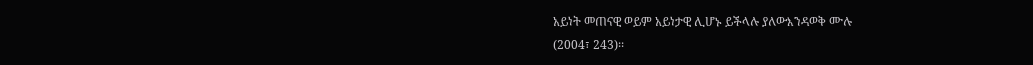አይነት መጠናዊ ወይም አይነታዊ ሊሆኑ ይችላሉ ያለውእንዳወቅ ሙሉ
(2004፣ 243)፡፡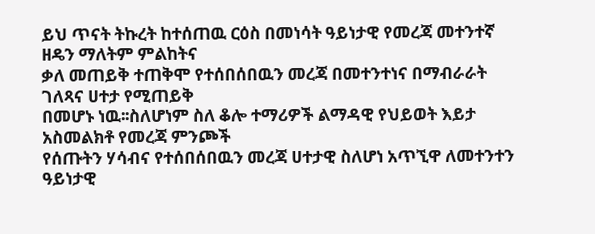ይህ ጥናት ትኩረት ከተሰጠዉ ርዕስ በመነሳት ዓይነታዊ የመረጃ መተንተኛ ዘዴን ማለትም ምልከትና
ቃለ መጠይቅ ተጠቅሞ የተሰበሰበዉን መረጃ በመተንተነና በማብራራት ገለጻና ሀተታ የሚጠይቅ
በመሆኑ ነዉ፡፡ስለሆነም ስለ ቆሎ ተማሪዎች ልማዳዊ የህይወት እይታ አስመልክቶ የመረጃ ምንጮች
የሰጡትን ሃሳብና የተሰበሰበዉን መረጃ ሀተታዊ ስለሆነ አጥኚዋ ለመተንተን ዓይነታዊ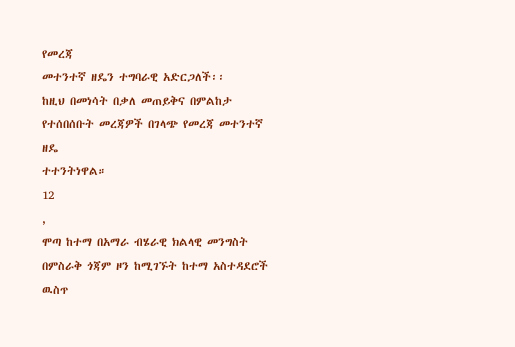የመረጃ
መተንተኛ ዘዴን ተግባራዊ አድርጋለች፡፡
ከዚህ በመነሳት በቃለ መጠይቅና በምልከታ የተሰበሰቡት መረጃዎች በገላጭ የመረጃ መተንተኛ ዘዴ
ተተንትነዋል።
12
,
ሞጣ ከተማ በአማራ ብሄራዊ ክልላዊ መንግስት በምስራቅ ጎጃም ዞን ከሚገኙት ከተማ አስተዳደሮች ዉስጥ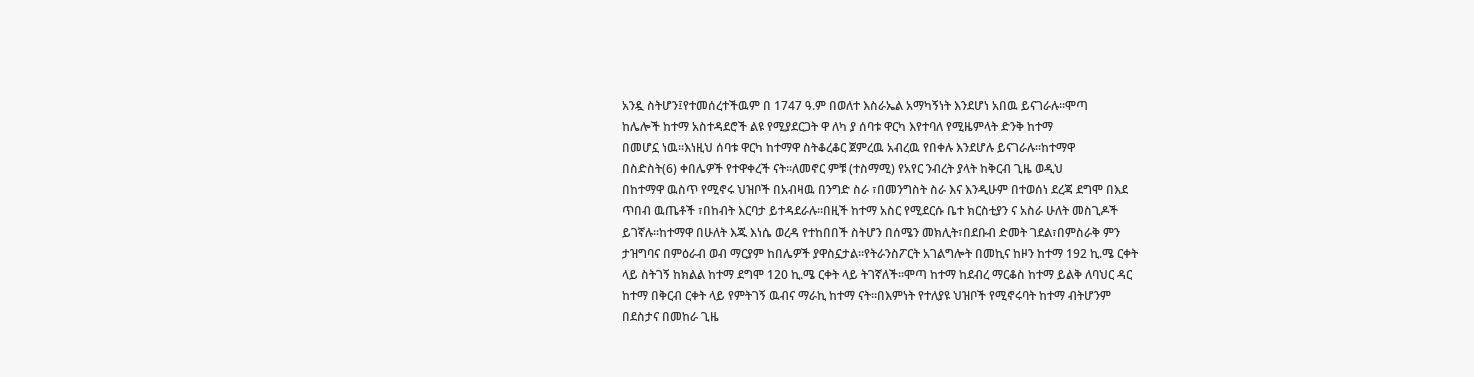አንዷ ስትሆን፤የተመሰረተችዉም በ 1747 ዓ.ም በወለተ እስራኤል አማካኝነት እንደሆነ አበዉ ይናገራሉ፡፡ሞጣ
ከሌሎች ከተማ አስተዳደሮች ልዩ የሚያደርጋት ዋ ለካ ያ ሰባቱ ዋርካ እየተባለ የሚዜምላት ድንቅ ከተማ
በመሆኗ ነዉ፡፡እነዚህ ሰባቱ ዋርካ ከተማዋ ስትቆረቆር ጀምረዉ አብረዉ የበቀሉ እንደሆሉ ይናገራሉ፡፡ከተማዋ
በስድስት(6) ቀበሌዎች የተዋቀረች ናት፡፡ለመኖር ምቹ (ተስማሚ) የአየር ንብረት ያላት ከቅርብ ጊዜ ወዲህ
በከተማዋ ዉስጥ የሚኖሩ ህዝቦች በአብዛዉ በንግድ ስራ ፣በመንግስት ስራ እና እንዲሁም በተወሰነ ደረጃ ደግሞ በእደ
ጥበብ ዉጤቶች ፣በከብት እርባታ ይተዳደራሉ፡፡በዚች ከተማ አስር የሚደርሱ ቤተ ክርስቲያን ና አስራ ሁለት መስጊዶች
ይገኛሉ፡፡ከተማዋ በሁለት እጁ እነሴ ወረዳ የተከበበች ስትሆን በሰሜን መክሊት፣በደቡብ ድመት ገደል፣በምስራቅ ምን
ታዝግባና በምዕራብ ወብ ማርያም ከበሌዎች ያዋስኗታል፡፡የትራንስፖርት አገልግሎት በመኪና ከዞን ከተማ 192 ኪ.ሜ ርቀት
ላይ ስትገኝ ከክልል ከተማ ደግሞ 120 ኪ.ሜ ርቀት ላይ ትገኛለች፡፡ሞጣ ከተማ ከደብረ ማርቆስ ከተማ ይልቅ ለባህር ዳር
ከተማ በቅርብ ርቀት ላይ የምትገኝ ዉብና ማራኪ ከተማ ናት፡፡በእምነት የተለያዩ ህዝቦች የሚኖሩባት ከተማ ብትሆንም
በደስታና በመከራ ጊዜ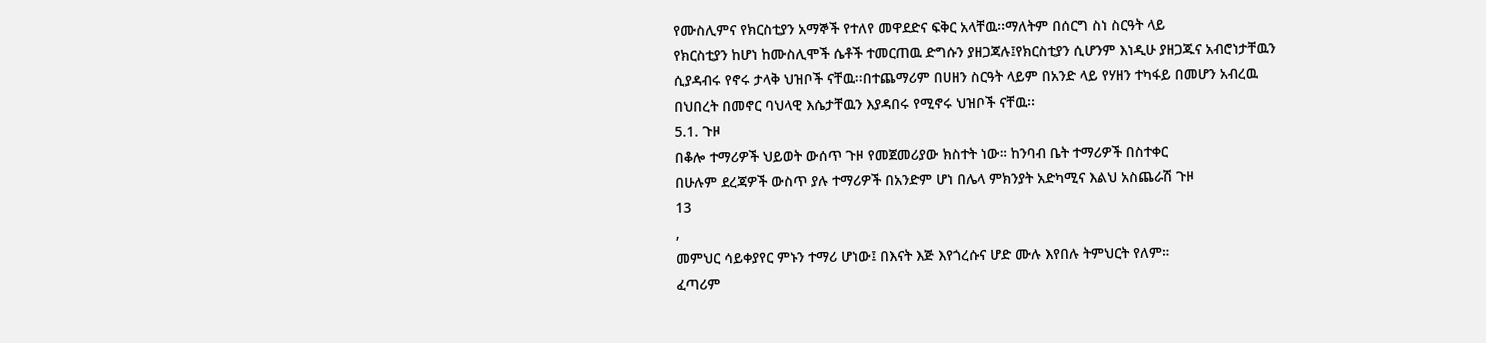የሙስሊምና የክርስቲያን አማኞች የተለየ መዋደድና ፍቅር አላቸዉ፡፡ማለትም በሰርግ ስነ ስርዓት ላይ
የክርስቲያን ከሆነ ከሙስሊሞች ሴቶች ተመርጠዉ ድግሱን ያዘጋጃሉ፤የክርስቲያን ሲሆንም እነዲሁ ያዘጋጁና አብሮነታቸዉን
ሲያዳብሩ የኖሩ ታላቅ ህዝቦች ናቸዉ፡፡በተጨማሪም በሀዘን ስርዓት ላይም በአንድ ላይ የሃዘን ተካፋይ በመሆን አብረዉ
በህበረት በመኖር ባህላዊ እሴታቸዉን እያዳበሩ የሚኖሩ ህዝቦች ናቸዉ፡፡
5.1. ጉዞ
በቆሎ ተማሪዎች ህይወት ውሰጥ ጉዞ የመጀመሪያው ክስተት ነው። ከንባብ ቤት ተማሪዎች በስተቀር
በሁሉም ደረጃዎች ውስጥ ያሉ ተማሪዎች በአንድም ሆነ በሌላ ምክንያት አድካሚና እልህ አስጨራሽ ጉዞ
13
,
መምህር ሳይቀያየር ምኑን ተማሪ ሆነው፤ በእናት እጅ እየጎረሱና ሆድ ሙሉ እየበሉ ትምህርት የለም።
ፈጣሪም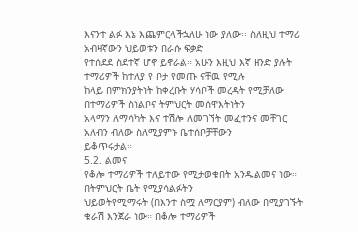እናንተ ልፉ እኔ እጨምርላችኋለሁ ነው ያለው፡፡ ስለዚህ ተማሪ አብዛኛውን ህይወቱን በራሱ ፍቃድ
የተሰደደ ስደተኛ ሆኖ ይኖራል። አሁን እዚህ እኛ ዘንድ ያሉት ተማሪዎች ከተለያ የ ቦታ የመጡ ናቸዉ የሚሉ
ከላይ በምክንያትነት ከቀረቡት ሃሳቦች መረዳት የሚቻለው በተማሪዎች ስነልቦና ትምህርት መሰዋእትነትን
አላማን ለማሳካት እና ተሽሎ ለመገኘት መፈተንና መቸገር አለብን ብለው ስለሚያምኑ ቤተሰቦቻቸውን
ይቆጥሩታል።
5.2. ልመና
የቆሎ ተማሪዎች ተለይተው የሚታወቁበት አንዱልመና ነው። በትምህርት ቤት የሚያሳልፉትን
ህይወትየሚማሩት (በእንተ ስሟ ለማርያም) ብለው በሚያገኙት ቁራሽ እንጀራ ነው። በቆሎ ተማሪዎች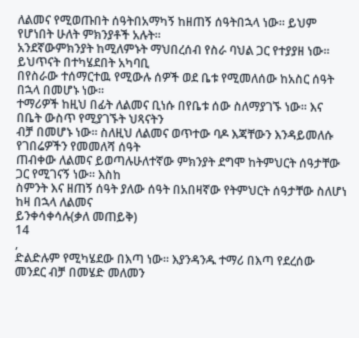ለልመና የሚወጡበት ሰዓትበአማካኝ ከዘጠኝ ሰዓትበኋላ ነው። ይህም የሆነበት ሁለት ምክንያቶች አሉት።
አንደኛውምክንያት ከሚለምኑት ማህበረሰብ የስራ ባህል ጋር የተያያዘ ነው። ይህጥናት በተካሄደበት አካባቢ
በየስራው ተሰማርተዉ የሚውሉ ሰዎች ወደ ቤቱ የሚመለሰው ከአስር ሰዓት በኋላ በመሆኑ ነው።
ተማሪዎች ከዚህ በፊት ለልመና ቢነሱ በየቤቱ ሰው ስለማያገኙ ነው። እና በቤት ውስጥ የሚያገኙት ህጻናትን
ብቻ በመሆኑ ነው። ስለዚህ ለልመና ወጥተው ባዶ እጃቸውን እንዳይመለሱ የገበሬዎችን የመመለሻ ሰዓት
ጠብቀው ለልመና ይወጣሉሁለተኛው ምክንያት ደግሞ ከትምህርት ሰዓታቸው ጋር የሚገናኝ ነው። እስከ
ስምንት እና ዘጠኝ ሰዓት ያለው ሰዓት በአበዛኛው የትምህርት ሰዓታቸው ስለሆነ ከዛ በኋላ ለልመና
ይንቀሳቀሳሉ(ቃለ መጠይቅ)
14
,
ድልድሉም የሚካሄደው በእጣ ነው። እያንዳንዱ ተማሪ በእጣ የደረሰው መንደር ብቻ በመሄድ መለመን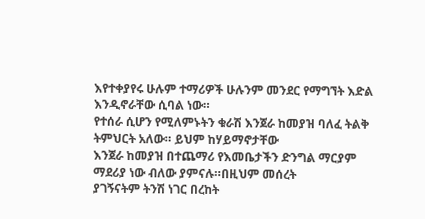እየተቀያየሩ ሁሉም ተማሪዎች ሁሉንም መንደር የማግኘት እድል እንዲኖራቸው ሲባል ነው።
የተሰራ ሲሆን የሚለምኑትን ቁራሽ እንጀራ ከመያዝ ባለፈ ትልቅ ትምህርት አለው። ይህም ከሃይማኖታቸው
እንጀራ ከመያዝ በተጨማሪ የእመቤታችን ድንግል ማርያም ማደሪያ ነው ብለው ያምናሉ።በዚህም መሰረት
ያገኝናትም ትንሽ ነገር በረከት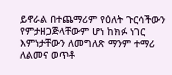ይኖራል በተጨማሪም የዕለት ጉርሳችውን የምታዘጋጅላቸውም ሆነ ከክፉ ነገር
እምነታቸውን ለመግለጽ ማንም ተማሪ ለልመና ወጥቶ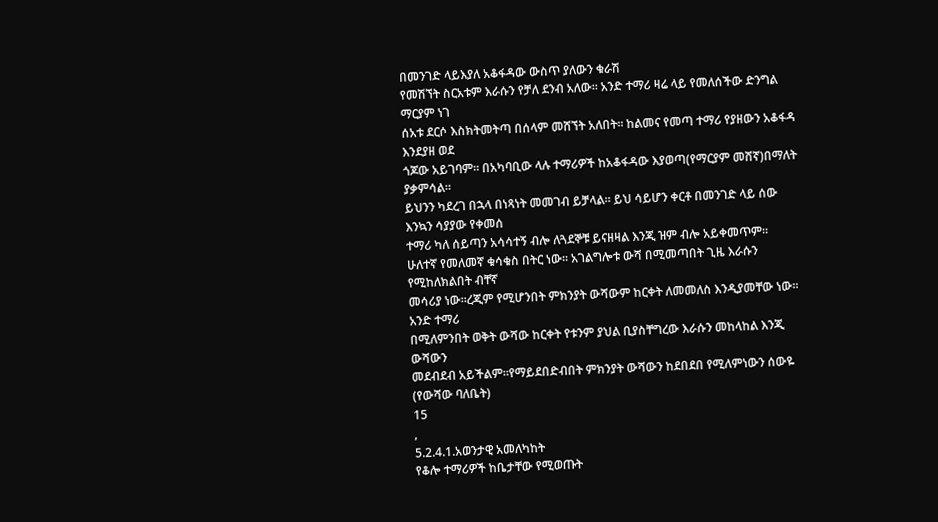በመንገድ ላይእያለ አቆፋዳው ውስጥ ያለውን ቁራሽ
የመሽኘት ስርአቱም እራሱን የቻለ ደንብ አለው። አንድ ተማሪ ዛሬ ላይ የመለሰችው ድንግል ማርያም ነገ
ሰአቱ ደርሶ እስክትመትጣ በሰላም መሸኘት አለበት። ከልመና የመጣ ተማሪ የያዘውን አቆፋዳ እንደያዘ ወደ
ጎጆው አይገባም። በአካባቢው ላሉ ተማሪዎች ከአቆፋዳው እያወጣ(የማርያም መሸኛ)በማለት ያቃምሳል።
ይህንን ካደረገ በኋላ በነጻነት መመገብ ይቻላል። ይህ ሳይሆን ቀርቶ በመንገድ ላይ ሰው እንኳን ሳያያው የቀመሰ
ተማሪ ካለ ሰይጣን አሳሳተኝ ብሎ ለጓደኞቹ ይናዘዛል እንጂ ዝም ብሎ አይቀመጥም።
ሁለተኛ የመለመኛ ቁሳቁስ በትር ነው። አገልግሎቱ ውሻ በሚመጣበት ጊዜ እራሱን የሚከለክልበት ብቸኛ
መሳሪያ ነው።ረጂም የሚሆንበት ምክንያት ውሻውም ከርቀት ለመመለስ እንዲያመቸው ነው። አንድ ተማሪ
በሚለምንበት ወቅት ውሻው ከርቀት የቱንም ያህል ቢያስቸግረው እራሱን መከላከል እንጂ ውሻውን
መደብደብ አይችልም።የማይደበድብበት ምክንያት ውሻውን ከደበደበ የሚለምነውን ሰውዬ (የውሻው ባለቤት)
15
,
5.2.4.1.አወንታዊ አመለካከት
የቆሎ ተማሪዎች ከቤታቸው የሚወጡት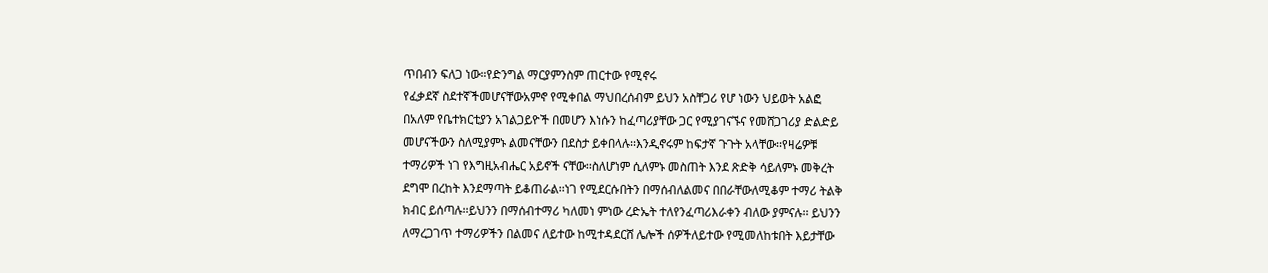ጥበብን ፍለጋ ነው።የድንግል ማርያምንስም ጠርተው የሚኖሩ
የፈቃደኛ ስደተኛችመሆናቸውአምኖ የሚቀበል ማህበረሰብም ይህን አስቸጋሪ የሆ ነውን ህይወት አልፎ
በአለም የቤተክርቲያን አገልጋይዮች በመሆን እነሱን ከፈጣሪያቸው ጋር የሚያገናኙና የመሸጋገሪያ ድልድይ
መሆናችውን ስለሚያምኑ ልመናቸውን በደስታ ይቀበላሉ፡፡እንዲኖሩም ከፍታኛ ጉጉት አላቸው፡፡የዛሬዎቹ
ተማሪዎች ነገ የእግዚአብሔር አይኖች ናቸው፡፡ስለሆነም ሲለምኑ መስጠት እንደ ጽድቅ ሳይለምኑ መቅረት
ደግሞ በረከት እንደማጣት ይቆጠራል፡፡ነገ የሚደርሱበትን በማሰብለልመና በበራቸውለሚቆም ተማሪ ትልቅ
ክብር ይሰጣሉ፡፡ይህንን በማሰብተማሪ ካለመነ ምነው ረድኤት ተለየንፈጣሪእራቀን ብለው ያምናሉ፡፡ ይህንን
ለማረጋገጥ ተማሪዎችን በልመና ለይተው ከሚተዳደርሸ ሌሎች ሰዎችለይተው የሚመለከቱበት እይታቸው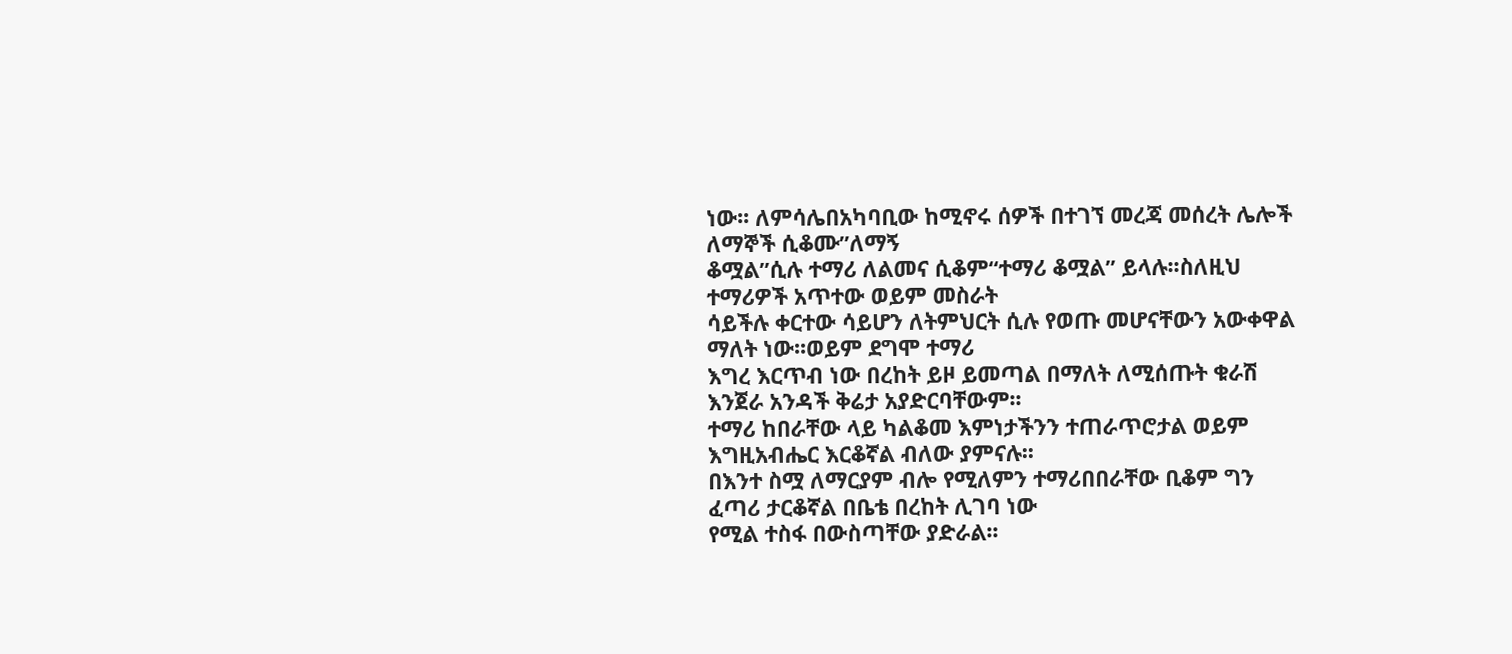ነው፡፡ ለምሳሌበአካባቢው ከሚኖሩ ሰዎች በተገኘ መረጃ መሰረት ሌሎች ለማኞች ሲቆሙ”ለማኝ
ቆሟል”ሲሉ ተማሪ ለልመና ሲቆም“ተማሪ ቆሟል” ይላሉ፡፡ስለዚህ ተማሪዎች አጥተው ወይም መስራት
ሳይችሉ ቀርተው ሳይሆን ለትምህርት ሲሉ የወጡ መሆናቸውን አውቀዋል ማለት ነው፡፡ወይም ደግሞ ተማሪ
እግረ እርጥብ ነው በረከት ይዞ ይመጣል በማለት ለሚሰጡት ቁራሽ እንጀራ አንዳች ቅሬታ አያድርባቸውም፡፡
ተማሪ ከበራቸው ላይ ካልቆመ እምነታችንን ተጠራጥሮታል ወይም እግዚአብሔር እርቆኛል ብለው ያምናሉ፡፡
በእንተ ስሟ ለማርያም ብሎ የሚለምን ተማሪበበራቸው ቢቆም ግን ፈጣሪ ታርቆኛል በቤቴ በረከት ሊገባ ነው
የሚል ተስፋ በውስጣቸው ያድራል፡፡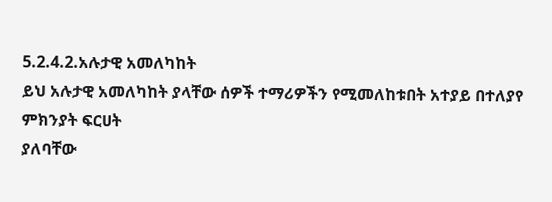5.2.4.2.አሉታዊ አመለካከት
ይህ አሉታዊ አመለካከት ያላቸው ሰዎች ተማሪዎችን የሚመለከቱበት አተያይ በተለያየ ምክንያት ፍርሀት
ያለባቸው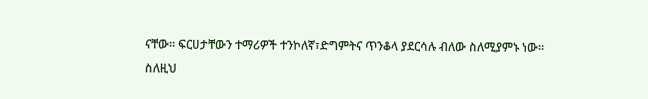ናቸው፡፡ ፍርሀታቸውን ተማሪዎች ተንኮለኛ፣ድግምትና ጥንቆላ ያደርሳሉ ብለው ስለሚያምኑ ነው፡፡
ስለዚህ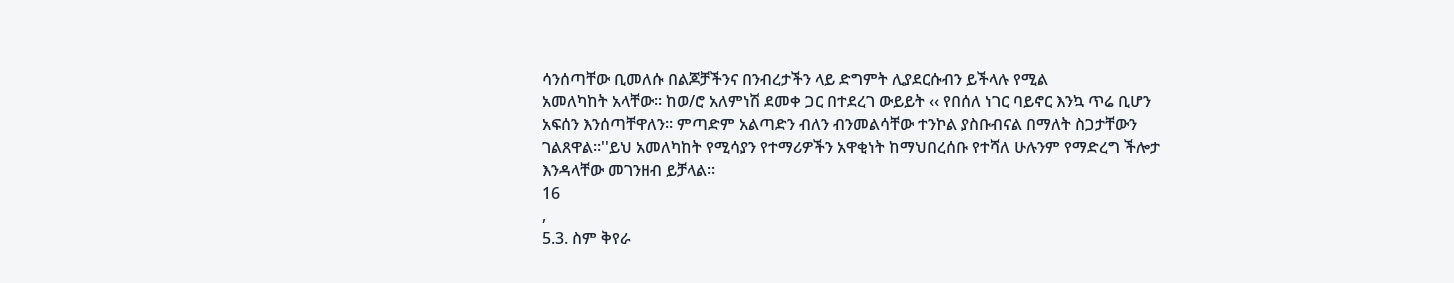ሳንሰጣቸው ቢመለሱ በልጆቻችንና በንብረታችን ላይ ድግምት ሊያደርሱብን ይችላሉ የሚል
አመለካከት አላቸው፡፡ ከወ/ሮ አለምነሽ ደመቀ ጋር በተደረገ ውይይት ‹‹ የበሰለ ነገር ባይኖር እንኳ ጥሬ ቢሆን
አፍሰን እንሰጣቸዋለን፡፡ ምጣድም አልጣድን ብለን ብንመልሳቸው ተንኮል ያስቡብናል በማለት ስጋታቸውን
ገልጸዋል፡፡''ይህ አመለካከት የሚሳያን የተማሪዎችን አዋቂነት ከማህበረሰቡ የተሻለ ሁሉንም የማድረግ ችሎታ
እንዳላቸው መገንዘብ ይቻላል፡፡
16
,
5.3. ስም ቅየራ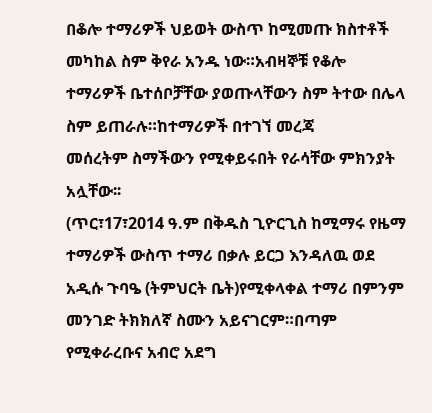በቆሎ ተማሪዎች ህይወት ውስጥ ከሚመጡ ክስተቶች መካከል ስም ቅየራ አንዱ ነው።አብዛኞቹ የቆሎ
ተማሪዎች ቤተሰቦቻቸው ያወጡላቸውን ስም ትተው በሌላ ስም ይጠራሉ።ከተማሪዎች በተገኘ መረጃ
መሰረትም ስማችውን የሚቀይሩበት የራሳቸው ምክንያት አሏቸው፡፡
(ጥር፣17፣2014 ዓ.ም በቅዱስ ጊዮርጊስ ከሚማሩ የዜማ ተማሪዎች ውስጥ ተማሪ በቃሉ ይርጋ እንዳለዉ ወደ
አዲሱ ጉባዔ (ትምህርት ቤት)የሚቀላቀል ተማሪ በምንም መንገድ ትክክለኛ ስሙን አይናገርም።በጣም
የሚቀራረቡና አብሮ አደግ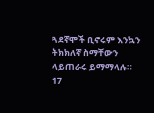ጓደኛሞች ቢኖሩም እንኳን ትክክለኛ ስማቸውን ላይጠራሩ ይማማላሉ።
17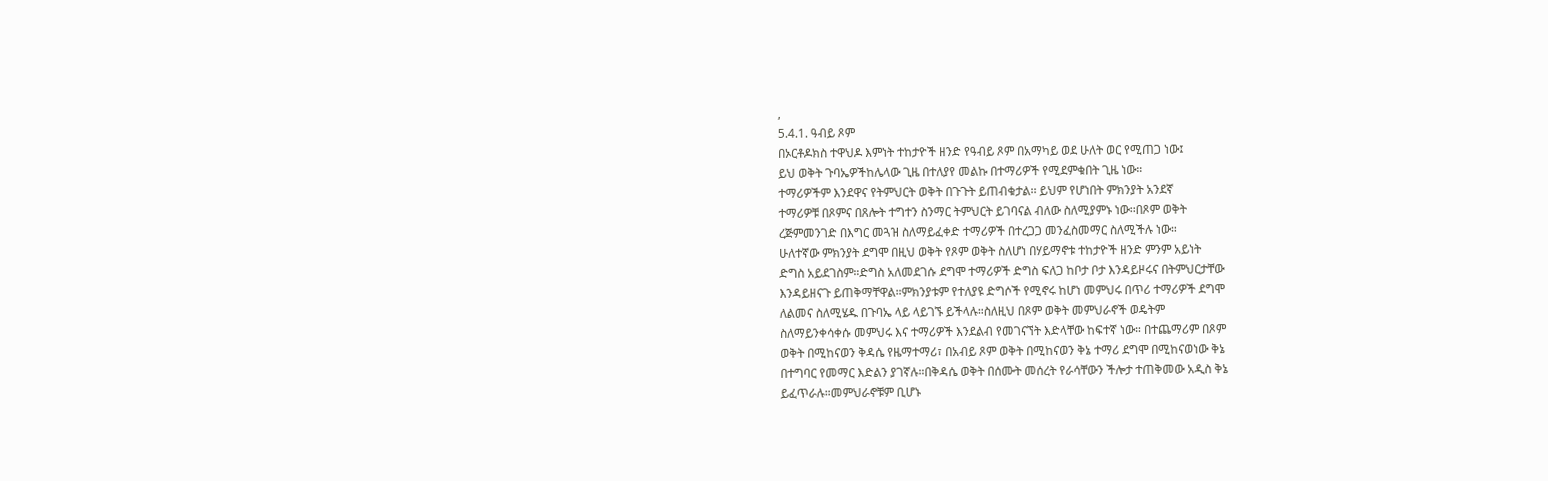,
5.4.1. ዓብይ ጾም
በኦርቶዶክስ ተዋህዶ እምነት ተከታዮች ዘንድ የዓብይ ጾም በአማካይ ወደ ሁለት ወር የሚጠጋ ነው፤
ይህ ወቅት ጉባኤዎችከሌላው ጊዜ በተለያየ መልኩ በተማሪዎች የሚደምቁበት ጊዜ ነው።
ተማሪዎችም እንደዋና የትምህርት ወቅት በጉጉት ይጠብቁታል፡፡ ይህም የሆነበት ምክንያት አንደኛ
ተማሪዎቹ በጾምና በጸሎት ተግተን ስንማር ትምህርት ይገባናል ብለው ስለሚያምኑ ነው፡፡በጾም ወቅት
ረጅምመንገድ በእግር መጓዝ ስለማይፈቀድ ተማሪዎች በተረጋጋ መንፈስመማር ስለሚችሉ ነው።
ሁለተኛው ምክንያት ደግሞ በዚህ ወቅት የጾም ወቅት ስለሆነ በሃይማኖቱ ተከታዮች ዘንድ ምንም አይነት
ድግስ አይደገስም።ድግስ አለመደገሱ ደግሞ ተማሪዎች ድግስ ፍለጋ ከቦታ ቦታ እንዳይዞሩና በትምህርታቸው
እንዳይዘናጉ ይጠቅማቸዋል።ምክንያቱም የተለያዩ ድግሶች የሚኖሩ ከሆነ መምህሩ በጥሪ ተማሪዎች ደግሞ
ለልመና ስለሚሄዱ በጉባኤ ላይ ላይገኙ ይችላሉ።ስለዚህ በጾም ወቅት መምህራኖች ወዴትም
ስለማይንቀሳቀሱ መምህሩ እና ተማሪዎች እንደልብ የመገናኘት እድላቸው ከፍተኛ ነው። በተጨማሪም በጾም
ወቅት በሚከናወን ቅዳሴ የዜማተማሪ፣ በአብይ ጾም ወቅት በሚከናወን ቅኔ ተማሪ ደግሞ በሚከናወነው ቅኔ
በተግባር የመማር እድልን ያገኛሉ።በቅዳሴ ወቅት በሰሙት መሰረት የራሳቸውን ችሎታ ተጠቅመው አዲስ ቅኔ
ይፈጥራሉ።መምህራኖቹም ቢሆኑ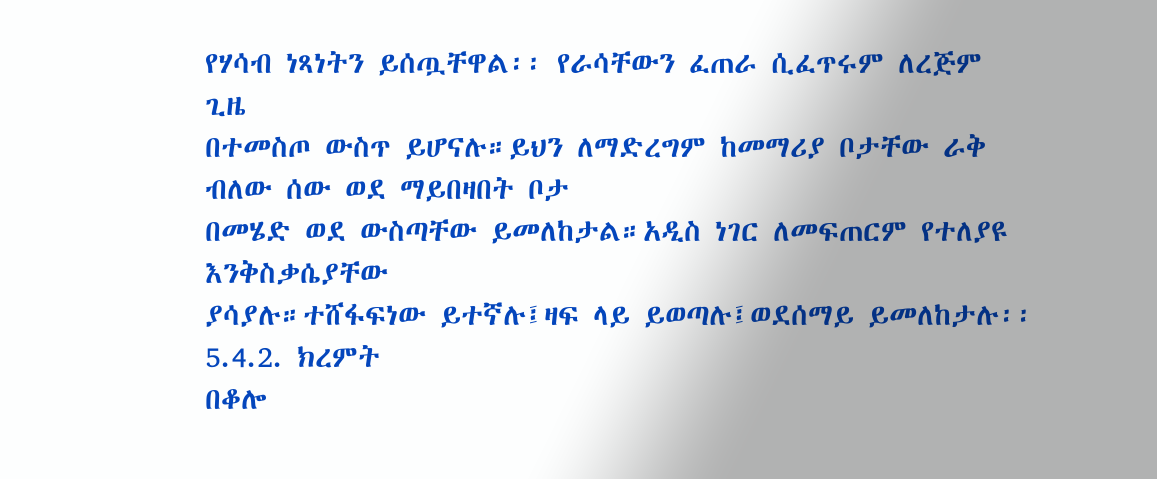የሃሳብ ነጻነትን ይሰጧቸዋል፡፡ የራሳቸውን ፈጠራ ሲፈጥሩም ለረጅም ጊዜ
በተመስጦ ውስጥ ይሆናሉ።ይህን ለማድረግም ከመማሪያ ቦታቸው ራቅ ብለው ሰው ወደ ማይበዛበት ቦታ
በመሄድ ወደ ውስጣቸው ይመለከታል።አዲስ ነገር ለመፍጠርም የተለያዩ እንቅስቃሴያቸው
ያሳያሉ።ተሸፋፍነው ይተኛሉ፤ዛፍ ላይ ይወጣሉ፤ወደሰማይ ይመለከታሉ፡፡
5.4.2. ክረምት
በቆሎ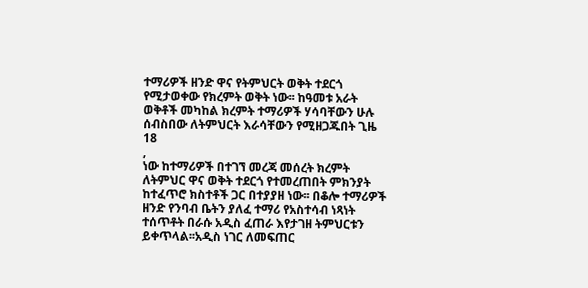ተማሪዎች ዘንድ ዋና የትምህርት ወቅት ተደርጎ የሚታወቀው የክረምት ወቅት ነው፡፡ ከዓመቱ አራት
ወቅቶች መካከል ክረምት ተማሪዎች ሃሳባቸውን ሁሉ ሰብስበው ለትምህርት እራሳቸውን የሚዘጋጁበት ጊዜ
18
,
ነው ከተማሪዎች በተገኘ መረጃ መሰረት ክረምት ለትምህር ዋና ወቅት ተደርጎ የተመረጠበት ምክንያት
ከተፈጥሮ ክስተቶች ጋር በተያያዘ ነው፡፡ በቆሎ ተማሪዎች ዘንድ የንባብ ቤትን ያለፈ ተማሪ የአስተሳብ ነጻነት
ተሰጥቶት በራሱ አዲስ ፈጠራ እየታገዘ ትምህርቱን ይቀጥላል፡፡አዲስ ነገር ለመፍጠር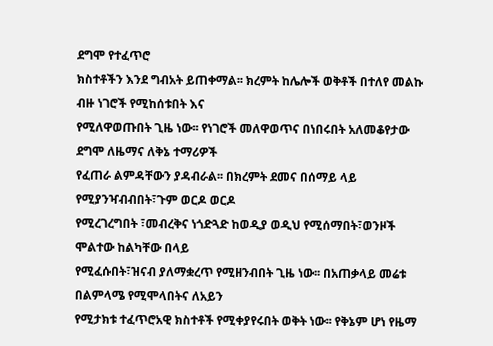ደግሞ የተፈጥሮ
ክስተቶችን እንደ ግብአት ይጠቀማል፡፡ ክረምት ከሌሎች ወቅቶች በተለየ መልኩ ብዙ ነገሮች የሚከሰቱበት እና
የሚለዋወጡበት ጊዜ ነው፡፡ የነገሮች መለዋወጥና በነበሩበት አለመቆየታው ደግሞ ለዜማና ለቅኔ ተማሪዎች
የፈጠራ ልምዳቸውን ያዳብራል፡፡ በክረምት ደመና በሰማይ ላይ የሚያንዣብብበት፣ጉም ወርዶ ወርዶ
የሚረገረግበት ፣መብረቅና ነጎድጓድ ከወዲያ ወዲህ የሚሰማበት፣ወንዞች ሞልተው ከልካቸው በላይ
የሚፈሱበት፣ዝናብ ያለማቋረጥ የሚዘንብበት ጊዜ ነው፡፡ በአጠቃላይ መሬቱ በልምላሜ የሚሞላበትና ለአይን
የሚታክቱ ተፈጥሮአዊ ክስተቶች የሚቀያየሩበት ወቅት ነው፡፡ የቅኔም ሆነ የዜማ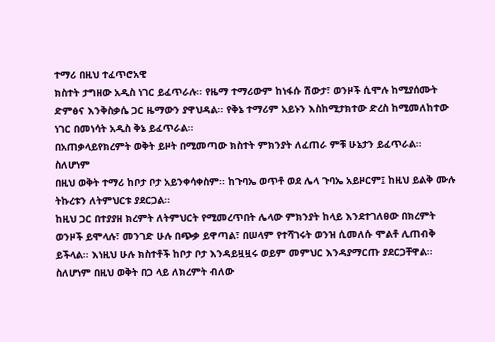ተማሪ በዚህ ተፈጥሮአዊ
ክስተት ታግዘው አዲስ ነገር ይፈጥራሉ፡፡ የዜማ ተማሪውም ከነፋሱ ሽውታ፣ ወንዞች ሲሞሉ ከሚያሰሙት
ድምፅና እንቅስቃሴ ጋር ዜማውን ያዋህዳል፡፡ የቅኔ ተማሪም አይኑን እስከሚታክተው ድረስ ከሚመለከተው
ነገር በመነሳት አዲስ ቅኔ ይፈጥራል፡፡
በአጠቃላይየክረምት ወቅት ይዞት በሚመጣው ክስተት ምክንያት ለፈጠራ ምቹ ሁኔታን ይፈጥራል፡፡ ስለሆነም
በዚህ ወቅት ተማሪ ከቦታ ቦታ አይንቀሳቀስም፡፡ ከጉባኤ ወጥቶ ወደ ሌላ ጉባኤ አይዞርም፤ ከዚህ ይልቅ ሙሉ
ትኩረቱን ለትምህርቱ ያደርጋል፡፡
ከዚህ ጋር በተያያዘ ክረምት ለትምህርት የሚመረጥበት ሌላው ምክንያት ከላይ እንደተገለፀው በክረምት
ወንዞች ይሞላሉ፣ መንገድ ሁሉ በጭቃ ይዋጣል፣ በሠላም የተሻገሩት ወንዝ ሲመለሱ ሞልቶ ሊጠብቅ
ይችላል፡፡ እነዚህ ሁሉ ክስተቶች ከቦታ ቦታ እንዳይዟዟሩ ወይም መምህር እንዳያማርጡ ያደርጋቸዋል፡፡
ስለሆነም በዚህ ወቅት በጋ ላይ ለክረምት ብለው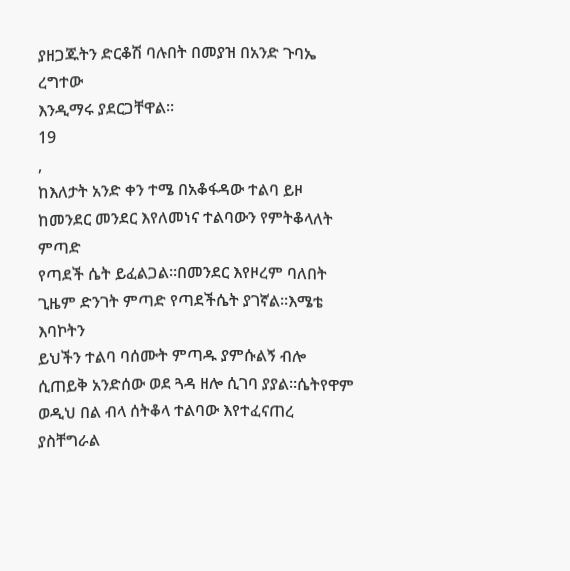ያዘጋጁትን ድርቆሽ ባሉበት በመያዝ በአንድ ጉባኤ ረግተው
እንዲማሩ ያደርጋቸዋል፡፡
19
,
ከእለታት አንድ ቀን ተሜ በአቆፋዳው ተልባ ይዞ ከመንደር መንደር እየለመነና ተልባውን የምትቆላለት ምጣድ
የጣደች ሴት ይፈልጋል፡፡በመንደር እየዞረም ባለበት ጊዜም ድንገት ምጣድ የጣደችሴት ያገኛል፡፡እሜቴ እባኮትን
ይህችን ተልባ ባሰሙት ምጣዱ ያምሱልኝ ብሎ ሲጠይቅ አንድሰው ወደ ጓዳ ዘሎ ሲገባ ያያል፡፡ሴትየዋም
ወዲህ በል ብላ ሰትቆላ ተልባው እየተፈናጠረ ያስቸግራል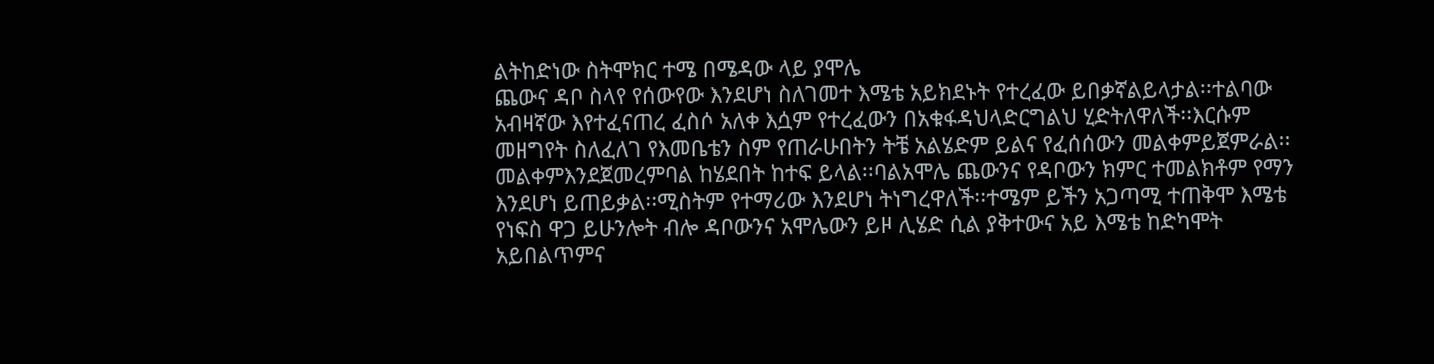ልትከድነው ስትሞክር ተሜ በሜዳው ላይ ያሞሌ
ጨውና ዳቦ ስላየ የሰውየው እንደሆነ ስለገመተ እሜቴ አይክደኑት የተረፈው ይበቃኛልይላታል፡፡ተልባው
አብዛኛው እየተፈናጠረ ፈስሶ አለቀ እሷም የተረፈውን በአቁፋዳህላድርግልህ ሂድትለዋለች፡፡እርሱም
መዘግየት ስለፈለገ የእመቤቴን ስም የጠራሁበትን ትቼ አልሄድም ይልና የፈሰሰውን መልቀምይጀምራል፡፡
መልቀምእንደጀመረምባል ከሄደበት ከተፍ ይላል፡፡ባልአሞሌ ጨውንና የዳቦውን ክምር ተመልክቶም የማን
እንደሆነ ይጠይቃል፡፡ሚስትም የተማሪው እንደሆነ ትነግረዋለች፡፡ተሜም ይችን አጋጣሚ ተጠቅሞ እሜቴ
የነፍስ ዋጋ ይሁንሎት ብሎ ዳቦውንና አሞሌውን ይዞ ሊሄድ ሲል ያቅተውና አይ እሜቴ ከድካሞት
አይበልጥምና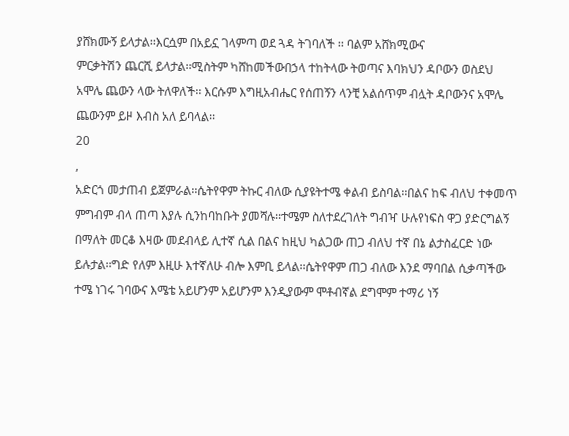ያሸክሙኝ ይላታል፡፡እርሷም በአይኗ ገላምጣ ወደ ጓዳ ትገባለች ፡፡ ባልም አሸክሚውና
ምርቃትሽን ጨርሺ ይላታል፡፡ሚስትም ካሸከመችውበኃላ ተከትላው ትወጣና እባክህን ዳቦውን ወስደህ
አሞሌ ጨውን ላው ትለዋለች፡፡ እርሱም እግዚአብሔር የሰጠኝን ላንቺ አልሰጥም ብሏት ዳቦውንና አሞሌ
ጨውንም ይዞ እብስ አለ ይባላል፡፡
20
,
አድርጎ መታጠብ ይጀምራል፡፡ሴትየዋም ትኩር ብለው ሲያዩትተሜ ቀልብ ይስባል፡፡በልና ከፍ ብለህ ተቀመጥ
ምግብም ብላ ጠጣ እያሉ ሲንከባከቡት ያመሻሉ፡፡ተሜም ስለተደረገለት ግብዣ ሁሉየነፍስ ዋጋ ያድርግልኝ
በማለት መርቆ እዛው መደብላይ ሊተኛ ሲል በልና ከዚህ ካልጋው ጠጋ ብለህ ተኛ በኔ ልታስፈርድ ነው
ይሉታል፡፡ግድ የለም እዚሁ እተኛለሁ ብሎ እምቢ ይላል፡፡ሴትየዋም ጠጋ ብለው እንደ ማባበል ሲቃጣችው
ተሜ ነገሩ ገባውና እሜቴ አይሆንም አይሆንም እንዲያውም ሞቶብኛል ደግሞም ተማሪ ነኝ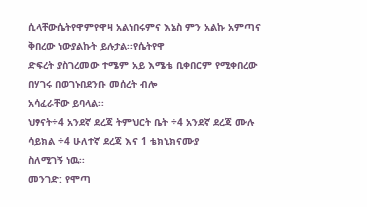ሲላቸውሴትየዋምየዋዛ አልነበሩምና እኔስ ምን አልኩ አምጣና ቅበረው ነውያልኩት ይሉታል፡፡የሴትየዋ
ድፍረት ያስገረመው ተሜም አይ እሜቴ ቢቀበርም የሚቀበረው በሃገሩ በወገኑበደንቡ መሰረት ብሎ
አሳፈራቸው ይባላል፡፡
ህፃናት÷4 አንደኛ ደረጃ ትምህርት ቤት ÷4 አንደኛ ደረጃ ሙሉ ሳይክል ÷4 ሁለተኛ ደረጃ እና 1 ቴክኒክናሙያ
ስለሚገኝ ነዉ፡፡
መንገድ: የሞጣ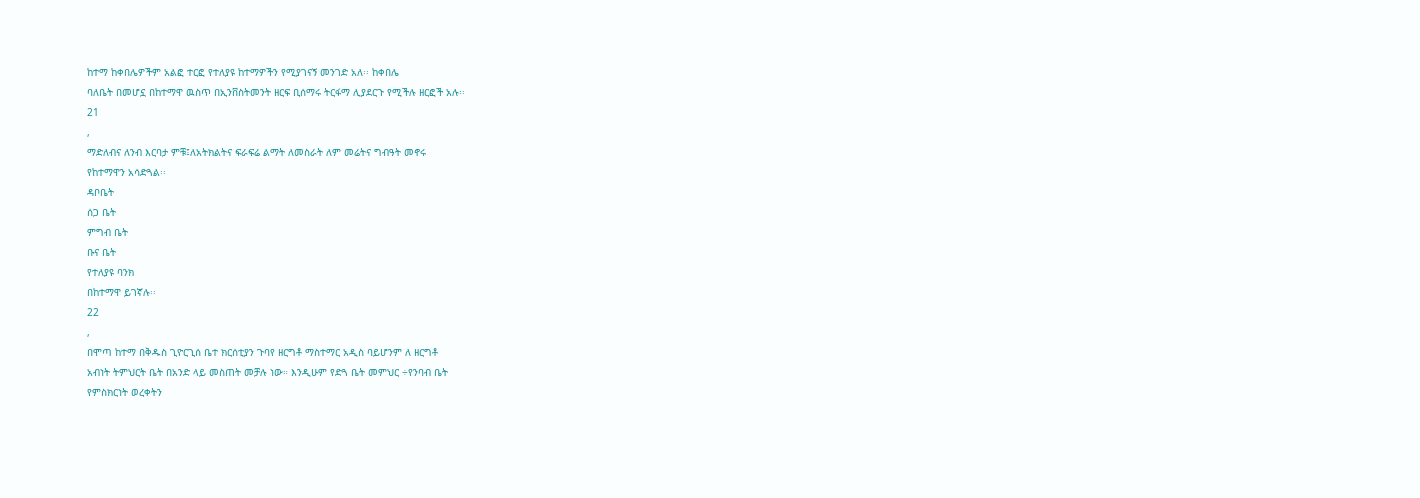ከተማ ከቀበሌዎችም አልፎ ተርፎ የተለያዩ ከተማዎችን የሚያገናኝ መንገድ አለ፡፡ ከቀበሌ
ባለቤት በመሆኗ በከተማዋ ዉስጥ በኢንቨስትመንት ዘርፍ ቢሰማሩ ትርፋማ ሊያደርጉ የሚችሉ ዘርፎች አሉ፡፡
21
,
ማድለብና ለንብ እርባታ ምቹ፤ለአትክልትና ፍራፍሬ ልማት ለመስራት ለም መሬትና ግብዓት መኖሩ
የከተማዋን አሳድጓል፡፡
ዳቦቤት
ሰጋ ቤት
ምግብ ቤት
ቡና ቤት
የተለያዩ ባንክ
በከተማዋ ይገኛሉ፡፡
22
,
በሞጣ ከተማ በቅዱስ ጊዮርጊሰ ቤተ ክርሰቲያን ጉባየ ዘርግቶ ማስተማር አዲስ ባይሆንም ለ ዘርግቶ
አብነት ትምህርት ቤት በአንድ ላይ መስጠት መቻሉ ነው። እንዲሁም የድጓ ቤት መምህር ÷የንባብ ቤት
የምስክርነት ወረቀትን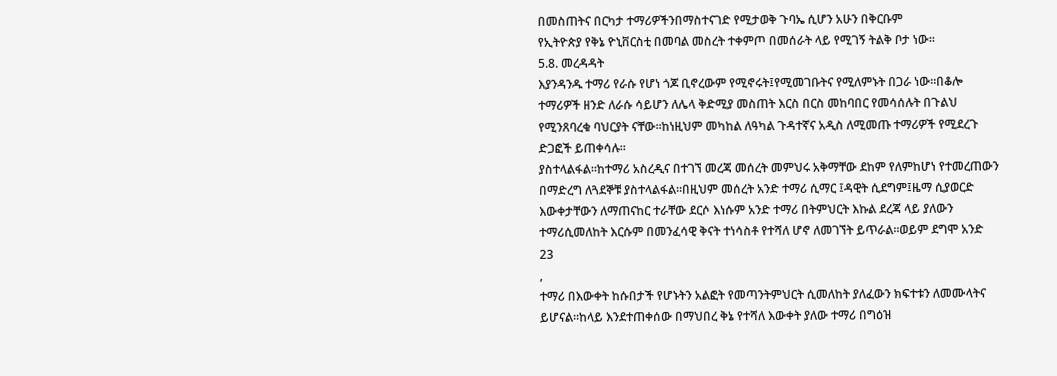በመስጠትና በርካታ ተማሪዎችንበማስተናገድ የሚታወቅ ጉባኤ ሲሆን አሁን በቅርቡም
የኢትዮጵያ የቅኔ ዮኒቨርስቲ በመባል መስረት ተቀምጦ በመሰራት ላይ የሚገኝ ትልቅ ቦታ ነው።
5.8. መረዳዳት
እያንዳንዱ ተማሪ የራሱ የሆነ ጎጆ ቢኖረውም የሚኖሩት፤የሚመገቡትና የሚለምኑት በጋራ ነው።በቆሎ
ተማሪዎች ዘንድ ለራሱ ሳይሆን ለሌላ ቅድሚያ መስጠት እርስ በርስ መከባበር የመሳሰሉት በጉልህ
የሚንጸባረቁ ባህርያት ናቸው።ከነዚህም መካከል ለዓካል ጉዳተኛና አዲስ ለሚመጡ ተማሪዎች የሚደረጉ
ድጋፎች ይጠቀሳሉ።
ያስተላልፋል።ከተማሪ አስረዲና በተገኘ መረጃ መሰረት መምህሩ አቅማቸው ደከም የለምከሆነ የተመረጠውን
በማድረግ ለጓደኞቹ ያስተላልፋል።በዚህም መሰረት አንድ ተማሪ ሲማር ፤ዳዊት ሲደግም፤ዜማ ሲያወርድ
እውቀታቸውን ለማጠናከር ተራቸው ደርሶ እነሱም አንድ ተማሪ በትምህርት እኩል ደረጃ ላይ ያለውን
ተማሪሲመለከት እርሱም በመንፈሳዊ ቅናት ተነሳስቶ የተሻለ ሆኖ ለመገኘት ይጥራል።ወይም ደግሞ አንድ
23
,
ተማሪ በእውቀት ከሱበታች የሆኑትን አልፎት የመጣንትምህርት ሲመለከት ያለፈውን ክፍተቱን ለመሙላትና
ይሆናል።ከላይ እንደተጠቀሰው በማህበረ ቅኔ የተሻለ እውቀት ያለው ተማሪ በግዕዝ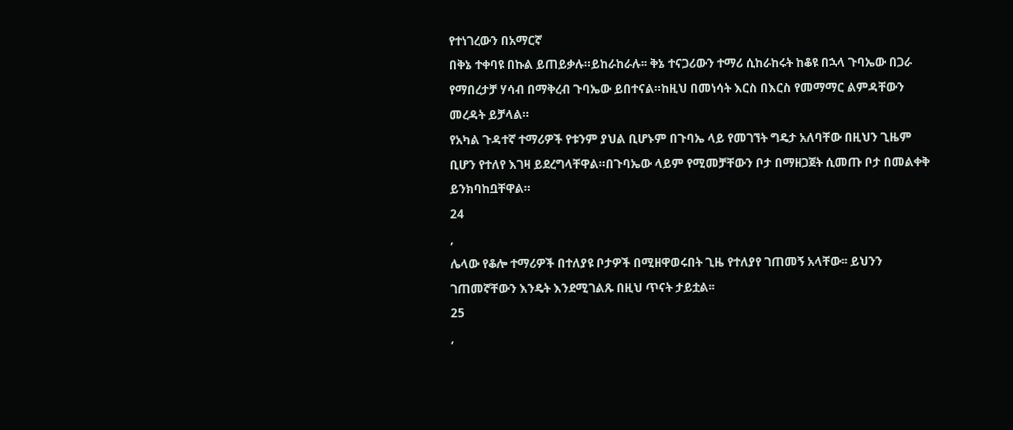የተነገረውን በአማርኛ
በቅኔ ተቀባዩ በኩል ይጠይቃሉ።ይከራከራሉ፡፡ ቅኔ ተናጋሪውን ተማሪ ሲከራከሩት ከቆዩ በኋላ ጉባኤው በጋራ
የማበረታቻ ሃሳብ በማቅረብ ጉባኤው ይበተናል።ከዚህ በመነሳት እርስ በእርስ የመማማር ልምዳቸውን
መረዳት ይቻላል።
የአካል ጉዳተኛ ተማሪዎች የቱንም ያህል ቢሆኑም በጉባኤ ላይ የመገኘት ግዴታ አለባቸው በዚህን ጊዜም
ቢሆን የተለየ እገዛ ይደረግላቸዋል።በጉባኤው ላይም የሚመቻቸውን ቦታ በማዘጋጀት ሲመጡ ቦታ በመልቀቅ
ይንክባከቧቸዋል።
24
,
ሌላው የቆሎ ተማሪዎች በተለያዩ ቦታዎች በሚዘዋወሩበት ጊዜ የተለያየ ገጠመኝ አላቸው፡፡ ይህንን
ገጠመኛቸውን እንዴት እንደሚገልጹ በዚህ ጥናት ታይቷል፡፡
25
,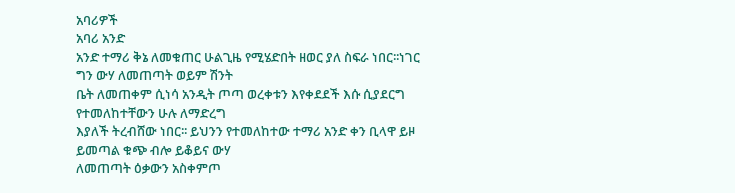አባሪዎች
አባሪ አንድ
አንድ ተማሪ ቅኔ ለመቁጠር ሁልጊዜ የሚሄድበት ዘወር ያለ ስፍራ ነበር፡፡ነገር ግን ውሃ ለመጠጣት ወይም ሽንት
ቤት ለመጠቀም ሲነሳ አንዲት ጦጣ ወረቀቱን እየቀደደች እሱ ሲያደርግ የተመለከተቸውን ሁሉ ለማድረግ
እያለች ትረብሸው ነበር፡፡ ይህንን የተመለከተው ተማሪ አንድ ቀን ቢላዋ ይዞ ይመጣል ቁጭ ብሎ ይቆይና ውሃ
ለመጠጣት ዕቃውን አስቀምጦ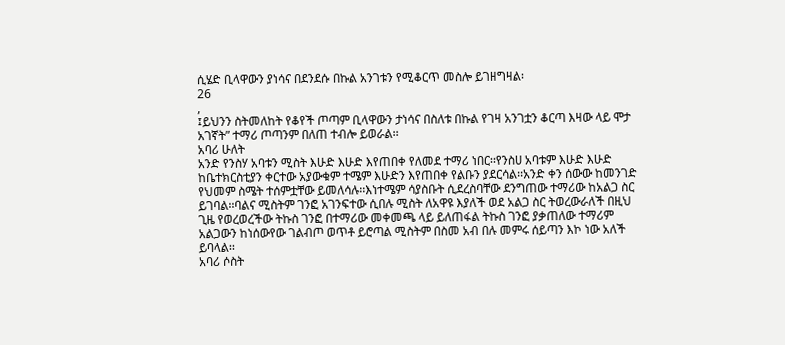ሲሄድ ቢላዋውን ያነሳና በደንደሱ በኩል አንገቱን የሚቆርጥ መስሎ ይገዘግዛል፡
26
,
፤ይህንን ስትመለከት የቆየች ጦጣም ቢላዋውን ታነሳና በስለቱ በኩል የገዛ አንገቷን ቆርጣ እዛው ላይ ሞታ
አገኛት” ተማሪ ጦጣንም በለጠ ተብሎ ይወራል፡፡
አባሪ ሁለት
አንድ የንስሃ አባቱን ሚስት እሁድ እሁድ እየጠበቀ የለመደ ተማሪ ነበር፡፡የንስሀ አባቱም እሁድ እሁድ
ከቤተክርስቲያን ቀርተው አያውቁም ተሜም እሁድን እየጠበቀ የልቡን ያደርሳል፡፡አንድ ቀን ሰውው ከመንገድ
የህመም ስሜት ተሰምቷቸው ይመለሳሉ፡፡እነተሜም ሳያስቡት ሲደረስባቸው ደንግጠው ተማሪው ከአልጋ ስር
ይገባል፡፡ባልና ሚስትም ገንፎ አገንፍተው ሲበሉ ሚስት ለአዋዩ እያለች ወደ አልጋ ስር ትወረውራለች በዚህ
ጊዜ የወረወረችው ትኩስ ገንፎ በተማሪው መቀመጫ ላይ ይለጠፋል ትኩስ ገንፎ ያቃጠለው ተማሪም
አልጋውን ከነሰውየው ገልብጦ ወጥቶ ይሮጣል ሚስትም በስመ አብ በሉ መምሩ ሰይጣን እኮ ነው አለች
ይባላል፡፡
አባሪ ሶስት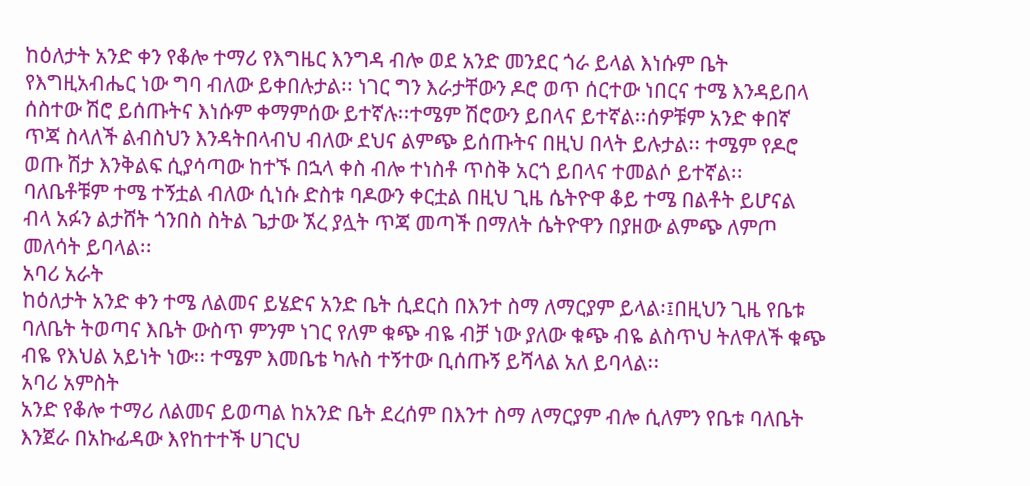ከዕለታት አንድ ቀን የቆሎ ተማሪ የእግዜር እንግዳ ብሎ ወደ አንድ መንደር ጎራ ይላል እነሱም ቤት
የእግዚአብሔር ነው ግባ ብለው ይቀበሉታል፡፡ ነገር ግን እራታቸውን ዶሮ ወጥ ሰርተው ነበርና ተሜ እንዳይበላ
ሰስተው ሽሮ ይሰጡትና እነሱም ቀማምሰው ይተኛሉ፡፡ተሜም ሽሮውን ይበላና ይተኛል፡፡ሰዎቹም አንድ ቀበኛ
ጥጃ ስላለች ልብስህን እንዳትበላብህ ብለው ደህና ልምጭ ይሰጡትና በዚህ በላት ይሉታል፡፡ ተሜም የዶሮ
ወጡ ሽታ እንቅልፍ ሲያሳጣው ከተኙ በኋላ ቀስ ብሎ ተነስቶ ጥስቅ አርጎ ይበላና ተመልሶ ይተኛል፡፡
ባለቤቶቹም ተሜ ተኝቷል ብለው ሲነሱ ድስቱ ባዶውን ቀርቷል በዚህ ጊዜ ሴትዮዋ ቆይ ተሜ በልቶት ይሆናል
ብላ አፉን ልታሸት ጎንበስ ስትል ጌታው ኧረ ያሏት ጥጃ መጣች በማለት ሴትዮዋን በያዘው ልምጭ ለምጦ
መለሳት ይባላል፡፡
አባሪ አራት
ከዕለታት አንድ ቀን ተሜ ለልመና ይሄድና አንድ ቤት ሲደርስ በእንተ ስማ ለማርያም ይላል፡፤በዚህን ጊዜ የቤቱ
ባለቤት ትወጣና እቤት ውስጥ ምንም ነገር የለም ቁጭ ብዬ ብቻ ነው ያለው ቁጭ ብዬ ልስጥህ ትለዋለች ቁጭ
ብዬ የእህል አይነት ነው፡፡ ተሜም እመቤቴ ካሉስ ተኝተው ቢሰጡኝ ይሻላል አለ ይባላል፡፡
አባሪ አምስት
አንድ የቆሎ ተማሪ ለልመና ይወጣል ከአንድ ቤት ደረሰም በእንተ ስማ ለማርያም ብሎ ሲለምን የቤቱ ባለቤት
እንጀራ በአኩፊዳው እየከተተች ሀገርህ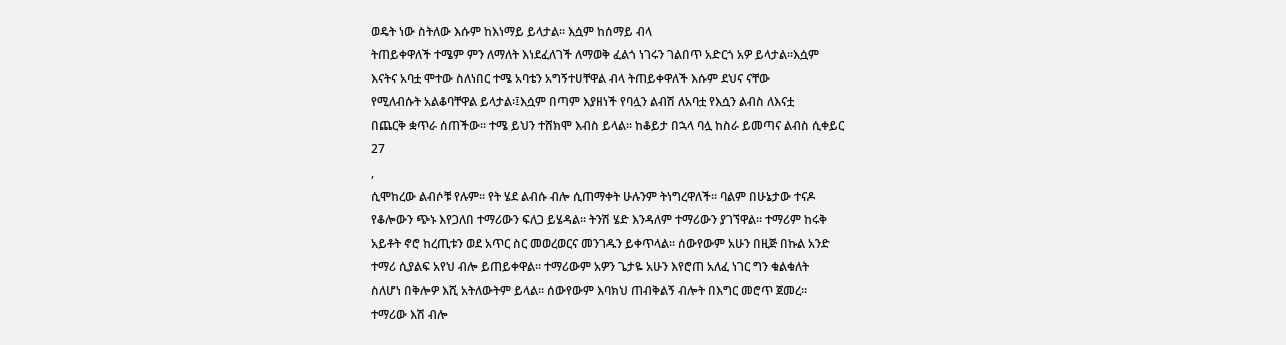ወዴት ነው ስትለው እሱም ከእነማይ ይላታል፡፡ እሷም ከሰማይ ብላ
ትጠይቀዋለች ተሜም ምን ለማለት እነደፈለገች ለማወቅ ፈልጎ ነገሩን ገልበጥ አድርጎ አዎ ይላታል፡፡እሷም
እናትና አባቷ ሞተው ስለነበር ተሜ አባቴን አግኝተሀቸዋል ብላ ትጠይቀዋለች እሱም ደህና ናቸው
የሚለብሱት አልቆባቸዋል ይላታል፡፤እሷም በጣም እያዘነች የባሏን ልብሽ ለአባቷ የእሷን ልብስ ለእናቷ
በጨርቅ ቋጥራ ሰጠችው፡፡ ተሜ ይህን ተሸክሞ እብስ ይላል፡፡ ከቆይታ በኋላ ባሏ ከስራ ይመጣና ልብስ ሲቀይር
27
,
ሲሞከረው ልብሶቹ የሉም፡፡ የት ሄደ ልብሱ ብሎ ሲጠማቀት ሁሉንም ትነግረዋለች፡፡ ባልም በሁኔታው ተናዶ
የቆሎውን ጭኑ እየጋለበ ተማሪውን ፍለጋ ይሄዳል፡፡ ትንሽ ሄድ እንዳለም ተማሪውን ያገኘዋል፡፡ ተማሪም ከሩቅ
አይቶት ኖሮ ከረጢቱን ወደ አጥር ስር መወረወርና መንገዱን ይቀጥላል፡፡ ሰውየውም አሁን በዚጅ በኩል አንድ
ተማሪ ሲያልፍ አየህ ብሎ ይጠይቀዋል፡፡ ተማሪውም አዎን ጌታዬ አሁን እየሮጠ አለፈ ነገር ግን ቁልቁለት
ስለሆነ በቅሎዎ እሺ አትለውትም ይላል፡፡ ሰውየውም እባክህ ጠብቅልኝ ብሎት በእግር መሮጥ ጀመረ፡፡
ተማሪው እሽ ብሎ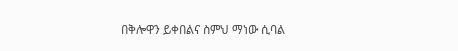በቅሎዋን ይቀበልና ስምህ ማነው ሲባል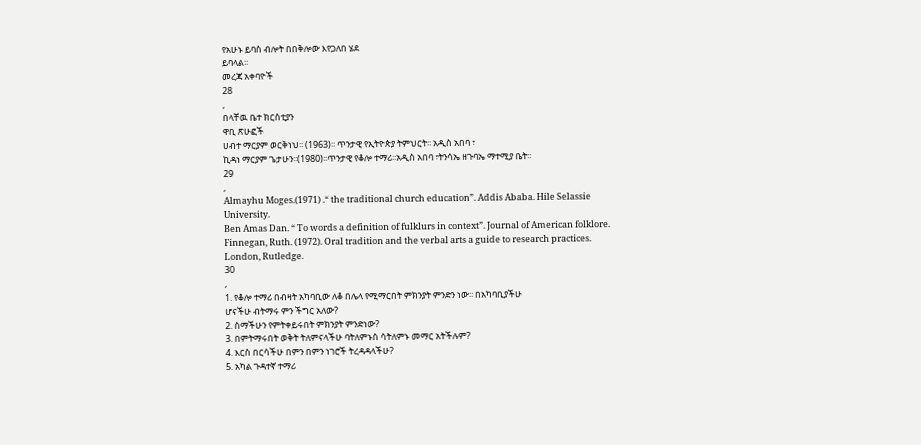የአሁኑ ይባስ ብሎት በበቅሎው እየጋለበ ሄደ
ይባላል፡፡
መረጃ አቀባዮች
28
,
በላቸዉ ቤተ ክርስቲያን
ዋቢ ጽሁፎች
ሀብተ ማርያም ወርቅነህ፡፡ (1963)፡፡ ጥንታዊ የኢትዮጵያ ትምህርት፡፡ አዲስ አበባ ፣
ኪዳነ ማርያም ጌታሁን፡፡(1980)፡፡ጥንታዊ የቆሎ ተማሪ፡፡አዲስ አበባ ፣ትንሳኤ ዘጉባኤ ማተሚያ ቤት፡፡
29
,
Almayhu Moges.(1971) .“ the traditional church education”. Addis Ababa. Hile Selassie
University.
Ben Amas Dan. “ To words a definition of fulklurs in context”. Journal of American folklore.
Finnegan, Ruth. (1972). Oral tradition and the verbal arts a guide to research practices.
London, Rutledge.
30
,
1. የቆሎ ተማሪ በብዛት አካባቢው ለቆ በሌላ የሚማርበት ምክንያት ምንድን ነው፡፡ በአካባቢያችሁ
ሆናችሁ ብትማሩ ምን ችግር አለው?
2. ስማችሁን የምትቀይሩበት ምክንያት ምንድነው?
3. በምትማሩበት ወቅት ትለምናላችሁ ባትለምኑስ ሳትለምኑ መማር አትችሉም?
4. እርስ በርሳችሁ በምን በምን ነገሮች ትረዳዳላችሁ?
5. አካል ጉዳተኛ ተማሪ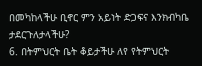በመካከላችሁ ቢኖር ምን አይነት ድጋፍና እንክብካቤ ታደርጉለታላችሁ?
6. በትምህርት ቤት ቆይታችሁ ለየ የትምህርት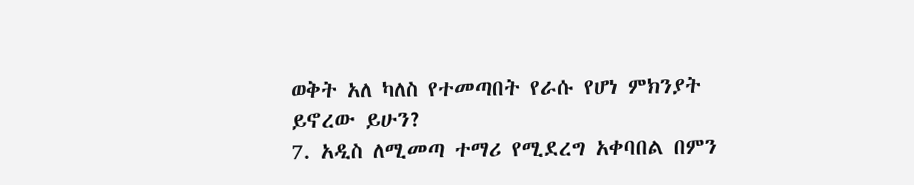ወቅት አለ ካለስ የተመጣበት የራሱ የሆነ ምክንያት
ይኖረው ይሁን?
7. አዲስ ለሚመጣ ተማሪ የሚደረግ አቀባበል በምን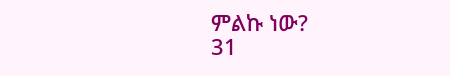ምልኩ ነው?
31